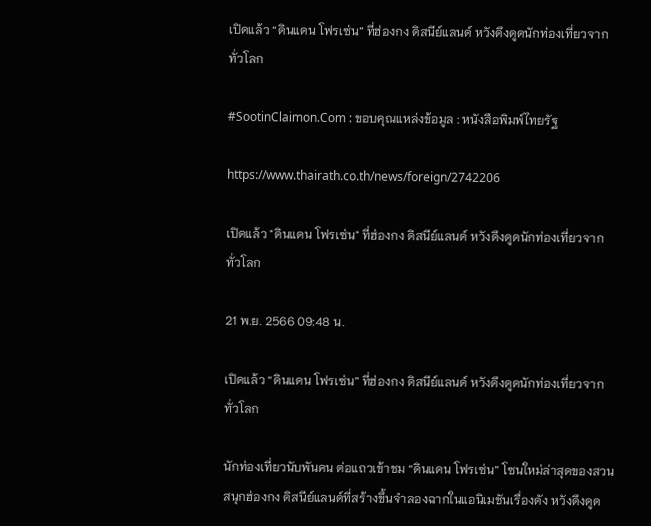เปิดแล้ว “ดินแดน โฟรเซ่น” ที่ฮ่องกง ดิสนีย์แลนด์ หวังดึงดูดนักท่องเที่ยวจากทั่วโลก

#SootinClaimon.Com : ขอบคุณแหล่งข้อมูล : หนังสือพิมพ์ไทยรัฐ

https://www.thairath.co.th/news/foreign/2742206

เปิดแล้ว "ดินแดน โฟรเซ่น" ที่ฮ่องกง ดิสนีย์แลนด์ หวังดึงดูดนักท่องเที่ยวจากทั่วโลก

21 พ.ย. 2566 09:48 น.

เปิดแล้ว “ดินแดน โฟรเซ่น” ที่ฮ่องกง ดิสนีย์แลนด์ หวังดึงดูดนักท่องเที่ยวจากทั่วโลก

นักท่องเที่ยวนับพันคน ต่อแถวเข้าชม “ดินแดน โฟรเซ่น” โซนใหม่ล่าสุดของสวนสนุกฮ่องกง ดิสนีย์แลนด์ที่สร้างขึ้นจำลองฉากในแอนิเมชันเรื่องดัง หวังดึงดูด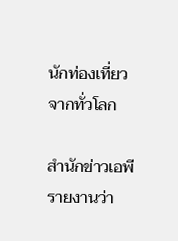นักท่องเที่ยวจากทั่วโลก

สำนักข่าวเอพี รายงานว่า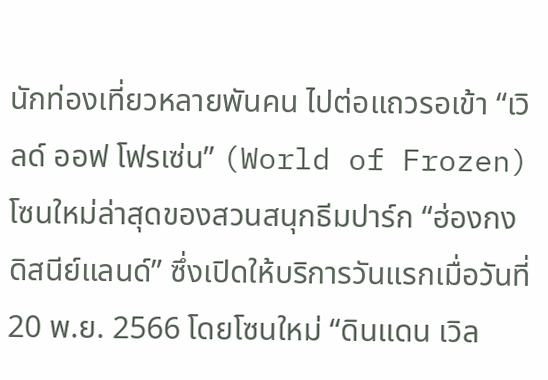นักท่องเที่ยวหลายพันคน ไปต่อแถวรอเข้า “เวิลด์ ออฟ โฟรเซ่น” (World of Frozen) โซนใหม่ล่าสุดของสวนสนุกธีมปาร์ก “ฮ่องกง ดิสนีย์แลนด์” ซึ่งเปิดให้บริการวันแรกเมื่อวันที่ 20 พ.ย. 2566 โดยโซนใหม่ “ดินแดน เวิล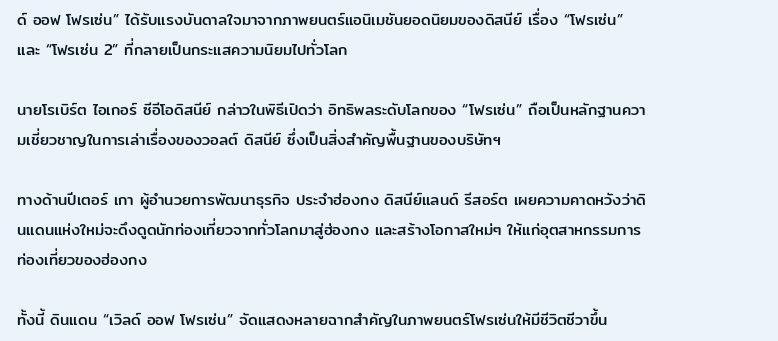ด์ ออฟ โฟรเซ่น” ได้รับแรงบันดาลใจมาจากภาพยนตร์แอนิเมชันยอดนิยมของดิสนีย์ เรื่อง “โฟรเซ่น” และ “โฟรเซ่น 2” ที่กลายเป็นกระแสความนิยมไปทั่วโลก

นายโรเบิร์ต ไอเกอร์ ซีอีโอดิสนีย์ กล่าวในพิธีเปิดว่า อิทธิพลระดับโลกของ “โฟรเซ่น” ถือเป็นหลักฐานความเชี่ยวชาญในการเล่าเรื่องของวอลต์ ดิสนีย์ ซึ่งเป็นสิ่งสำคัญพื้นฐานของบริษัทฯ

ทางด้านปีเตอร์ เกา ผู้อำนวยการพัฒนาธุรกิจ ประจำฮ่องกง ดิสนีย์แลนด์ รีสอร์ต เผยความคาดหวังว่าดินแดนแห่งใหม่จะดึงดูดนักท่องเที่ยวจากทั่วโลกมาสู่ฮ่องกง และสร้างโอกาสใหม่ๆ ให้แก่อุตสาหกรรมการท่องเที่ยวของฮ่องกง

ทั้งนี้ ดินแดน “เวิลด์ ออฟ โฟรเซ่น” จัดแสดงหลายฉากสำคัญในภาพยนตร์โฟรเซ่นให้มีชีวิตชีวาขึ้น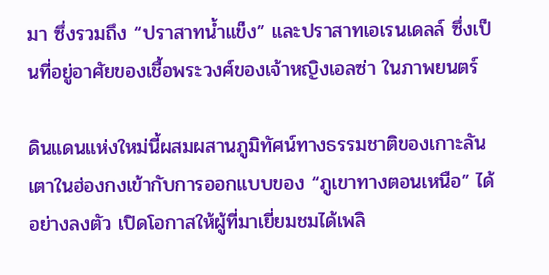มา ซึ่งรวมถึง “ปราสาทน้ำแข็ง” และปราสาทเอเรนเดลล์ ซึ่งเป็นที่อยู่อาศัยของเชื้อพระวงศ์ของเจ้าหญิงเอลซ่า ในภาพยนตร์

ดินแดนแห่งใหม่นี้ผสมผสานภูมิทัศน์ทางธรรมชาติของเกาะลันเตาในฮ่องกงเข้ากับการออกแบบของ “ภูเขาทางตอนเหนือ” ได้อย่างลงตัว เปิดโอกาสให้ผู้ที่มาเยี่ยมชมได้เพลิ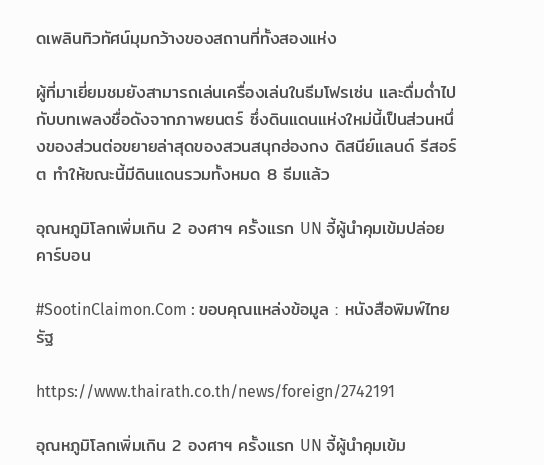ดเพลินทิวทัศน์มุมกว้างของสถานที่ทั้งสองแห่ง

ผู้ที่มาเยี่ยมชมยังสามารถเล่นเครื่องเล่นในธีมโฟรเซ่น และดื่มด่ำไปกับบทเพลงชื่อดังจากภาพยนตร์ ซึ่งดินแดนแห่งใหม่นี้เป็นส่วนหนึ่งของส่วนต่อขยายล่าสุดของสวนสนุกฮ่องกง ดิสนีย์แลนด์ รีสอร์ต ทำให้ขณะนี้มีดินแดนรวมทั้งหมด 8 ธีมแล้ว

อุณหภูมิโลกเพิ่มเกิน 2 องศาฯ ครั้งแรก UN จี้ผู้นำคุมเข้มปล่อยคาร์บอน

#SootinClaimon.Com : ขอบคุณแหล่งข้อมูล : หนังสือพิมพ์ไทยรัฐ

https://www.thairath.co.th/news/foreign/2742191

อุณหภูมิโลกเพิ่มเกิน 2 องศาฯ ครั้งแรก UN จี้ผู้นำคุมเข้ม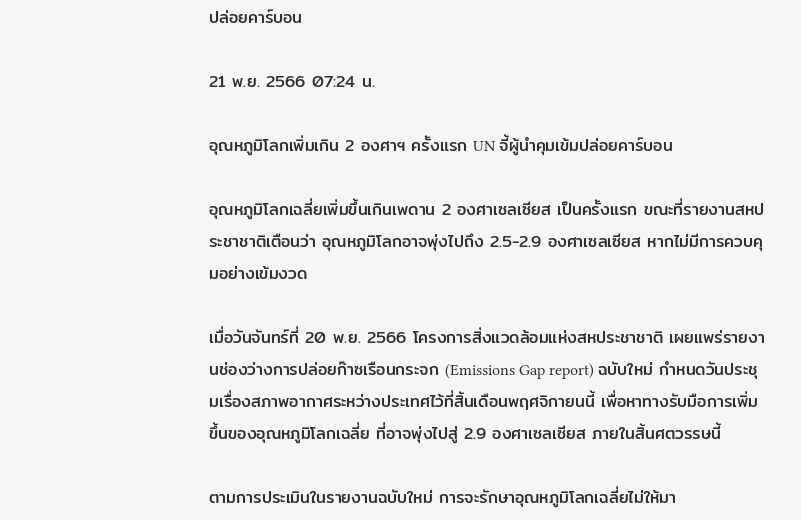ปล่อยคาร์บอน

21 พ.ย. 2566 07:24 น.

อุณหภูมิโลกเพิ่มเกิน 2 องศาฯ ครั้งแรก UN จี้ผู้นำคุมเข้มปล่อยคาร์บอน

อุณหภูมิโลกเฉลี่ยเพิ่มขึ้นเกินเพดาน 2 องศาเซลเซียส เป็นครั้งแรก ขณะที่รายงานสหประชาชาติเตือนว่า อุณหภูมิโลกอาจพุ่งไปถึง 2.5-2.9 องศาเซลเซียส หากไม่มีการควบคุมอย่างเข้มงวด

เมื่อวันจันทร์ที่ 20 พ.ย. 2566 โครงการสิ่งแวดล้อมแห่งสหประชาชาติ เผยแพร่รายงานช่องว่างการปล่อยก๊าซเรือนกระจก (Emissions Gap report) ฉบับใหม่ กำหนดวันประชุมเรื่องสภาพอากาศระหว่างประเทศไว้ที่สิ้นเดือนพฤศจิกายนนี้ เพื่อหาทางรับมือการเพิ่มขึ้นของอุณหภูมิโลกเฉลี่ย ที่อาจพุ่งไปสู่ 2.9 องศาเซลเซียส ภายในสิ้นศตวรรษนี้

ตามการประเมินในรายงานฉบับใหม่ การจะรักษาอุณหภูมิโลกเฉลี่ยไม่ให้มา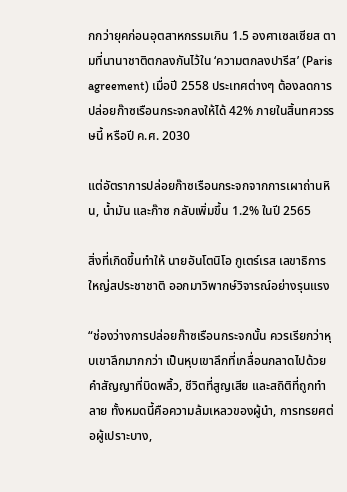กกว่ายุคก่อนอุตสาหกรรมเกิน 1.5 องศาเซลเซียส ตามที่นานาชาติตกลงกันไว้ใน ‘ความตกลงปารีส’ (Paris agreement) เมื่อปี 2558 ประเทศต่างๆ ต้องลดการปล่อยก๊าซเรือนกระจกลงให้ได้ 42% ภายในสิ้นทศวรรษนี้ หรือปี ค.ศ. 2030

แต่อัตราการปล่อยก๊าซเรือนกระจกจากการเผาถ่านหิน, น้ำมัน และก๊าซ กลับเพิ่มขึ้น 1.2% ในปี 2565

สิ่งที่เกิดขึ้นทำให้ นายอันโตนิโอ กูเตร์เรส เลขาธิการใหญ่สประชาชาติ ออกมาวิพากษ์วิจารณ์อย่างรุนแรง

“ช่องว่างการปล่อยก๊าซเรือนกระจกนั้น ควรเรียกว่าหุบเขาลึกมากกว่า เป็นหุบเขาลึกที่เกลื่อนกลาดไปด้วย คำสัญญาที่บิดพลิ้ว, ชีวิตที่สูญเสีย และสถิติที่ถูกทำลาย ทั้งหมดนี้คือความล้มเหลวของผู้นำ, การทรยศต่อผู้เปราะบาง,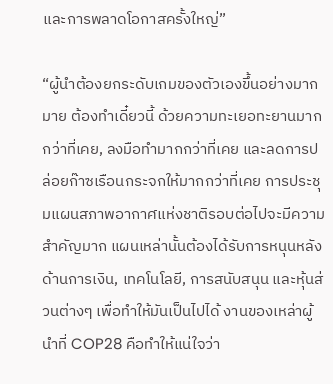และการพลาดโอกาสครั้งใหญ่”

“ผู้นำต้องยกระดับเกมของตัวเองขึ้นอย่างมากมาย ต้องทำเดี๋ยวนี้ ด้วยความทะเยอทะยานมากกว่าที่เคย, ลงมือทำมากกว่าที่เคย และลดการปล่อยก๊าซเรือนกระจกให้มากกว่าที่เคย การประชุมแผนสภาพอากาศแห่งชาติรอบต่อไปจะมีความสำคัญมาก แผนเหล่านั้นต้องได้รับการหนุนหลังด้านการเงิน, เทคโนโลยี, การสนับสนุน และหุ้นส่วนต่างๆ เพื่อทำให้มันเป็นไปได้ งานของเหล่าผู้นำที่ COP28 คือทำให้แน่ใจว่า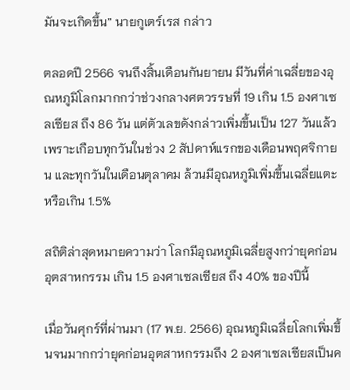มันจะเกิดขึ้น” นายกูเตร์เรส กล่าว

ตลอดปี 2566 จนถึงสิ้นเดือนกันยายน มีวันที่ค่าเฉลี่ยของอุณหภูมิโลกมากกว่าช่วงกลางศตวรรษที่ 19 เกิน 1.5 องศาเซลเซียส ถึง 86 วัน แต่ตัวเลขดังกล่าวเพิ่มขึ้นเป็น 127 วันแล้ว เพราะเกือบทุกวันในช่วง 2 สัปดาห์แรกของเดือนพฤศจิกายน และทุกวันในเดือนตุลาคม ล้วนมีอุณหภูมิเพิ่มขึ้นเฉลี่ยแตะหรือเกิน 1.5%

สถิติล่าสุดหมายความว่า โลกมีอุณหภูมิเฉลี่ยสูงกว่ายุคก่อนอุตสาหกรรม เกิน 1.5 องศาเซลเซียส ถึง 40% ของปีนี้

เมื่อวันศุกร์ที่ผ่านมา (17 พ.ย. 2566) อุณหภูมิเฉลี่ยโลกเพิ่มขึ้นจนมากกว่ายุคก่อนอุตสาหกรรมถึง 2 องศาเซลเซียสเป็นค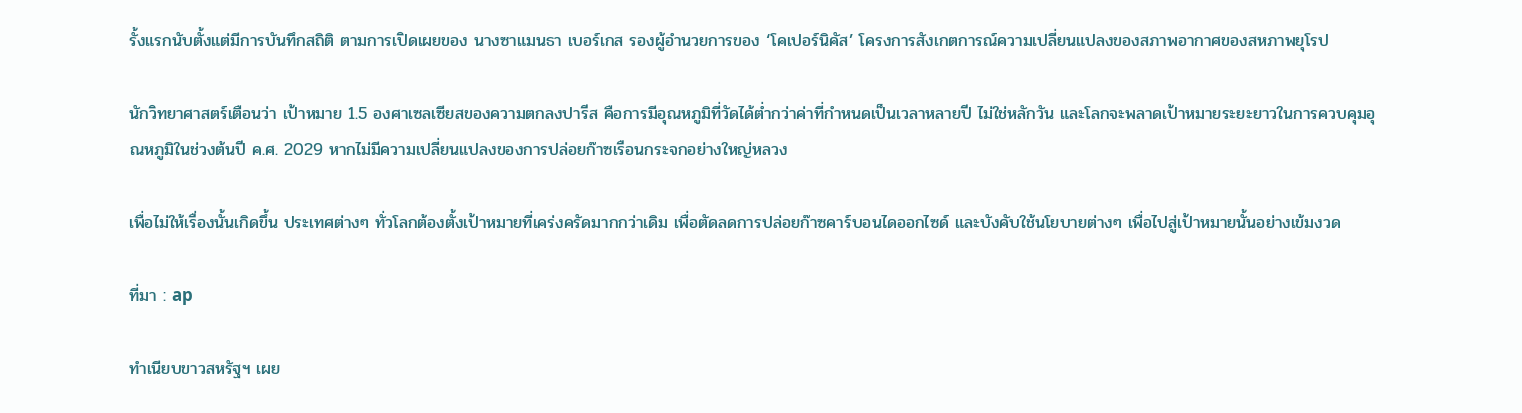รั้งแรกนับตั้งแต่มีการบันทึกสถิติ ตามการเปิดเผยของ นางซาแมนธา เบอร์เกส รองผู้อำนวยการของ ‘โคเปอร์นิคัส’ โครงการสังเกตการณ์ความเปลี่ยนแปลงของสภาพอากาศของสหภาพยุโรป

นักวิทยาศาสตร์เตือนว่า เป้าหมาย 1.5 องศาเซลเซียสของความตกลงปารีส คือการมีอุณหภูมิที่วัดได้ต่ำกว่าค่าที่กำหนดเป็นเวลาหลายปี ไม่ใช่หลักวัน และโลกจะพลาดเป้าหมายระยะยาวในการควบคุมอุณหภูมิในช่วงต้นปี ค.ศ. 2029 หากไม่มีความเปลี่ยนแปลงของการปล่อยก๊าซเรือนกระจกอย่างใหญ่หลวง

เพื่อไม่ให้เรื่องนั้นเกิดขึ้น ประเทศต่างๆ ทั่วโลกต้องตั้งเป้าหมายที่เคร่งครัดมากกว่าเดิม เพื่อตัดลดการปล่อยก๊าซคาร์บอนไดออกไซด์ และบังคับใช้นโยบายต่างๆ เพื่อไปสู่เป้าหมายนั้นอย่างเข้มงวด

ที่มา : ap

ทำเนียบขาวสหรัฐฯ เผย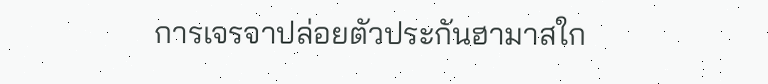การเจรจาปล่อยตัวประกันฮามาสใก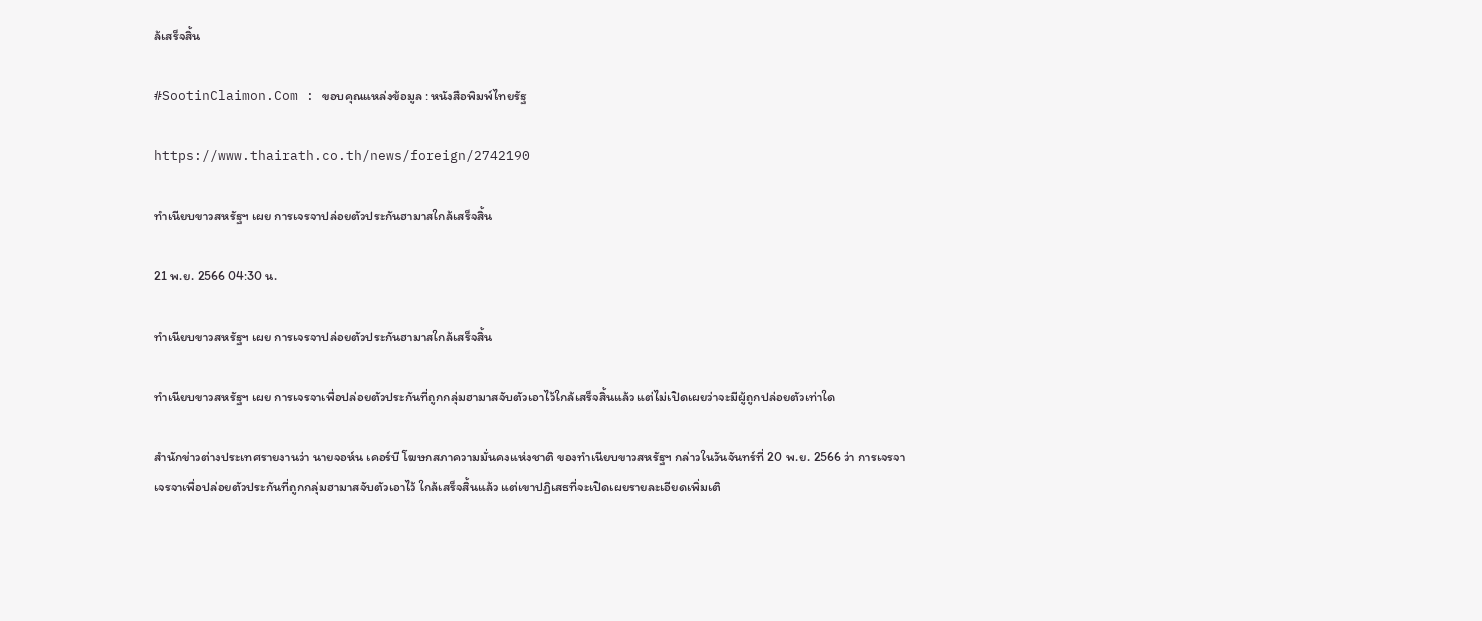ล้เสร็จสิ้น

#SootinClaimon.Com : ขอบคุณแหล่งข้อมูล : หนังสือพิมพ์ไทยรัฐ

https://www.thairath.co.th/news/foreign/2742190

ทำเนียบขาวสหรัฐฯ เผย การเจรจาปล่อยตัวประกันฮามาสใกล้เสร็จสิ้น

21 พ.ย. 2566 04:30 น.

ทำเนียบขาวสหรัฐฯ เผย การเจรจาปล่อยตัวประกันฮามาสใกล้เสร็จสิ้น

ทำเนียบขาวสหรัฐฯ เผย การเจรจาเพื่อปล่อยตัวประกันที่ถูกกลุ่มฮามาสจับตัวเอาไว้ใกล้เสร็จสิ้นแล้ว แต่ไม่เปิดเผยว่าจะมีผู้ถูกปล่อยตัวเท่าใด

สำนักข่าวต่างประเทศรายงานว่า นายจอห์น เคอร์บี โฆษกสภาความมั่นคงแห่งชาติ ของทำเนียบขาวสหรัฐฯ กล่าวในวันจันทร์ที่ 20 พ.ย. 2566 ว่า การเจรจาเจรจาเพื่อปล่อยตัวประกันที่ถูกกลุ่มฮามาสจับตัวเอาไว้ ใกล้เสร็จสิ้นแล้ว แต่เขาปฏิเสธที่จะเปิดเผยรายละเอียดเพิ่มเติ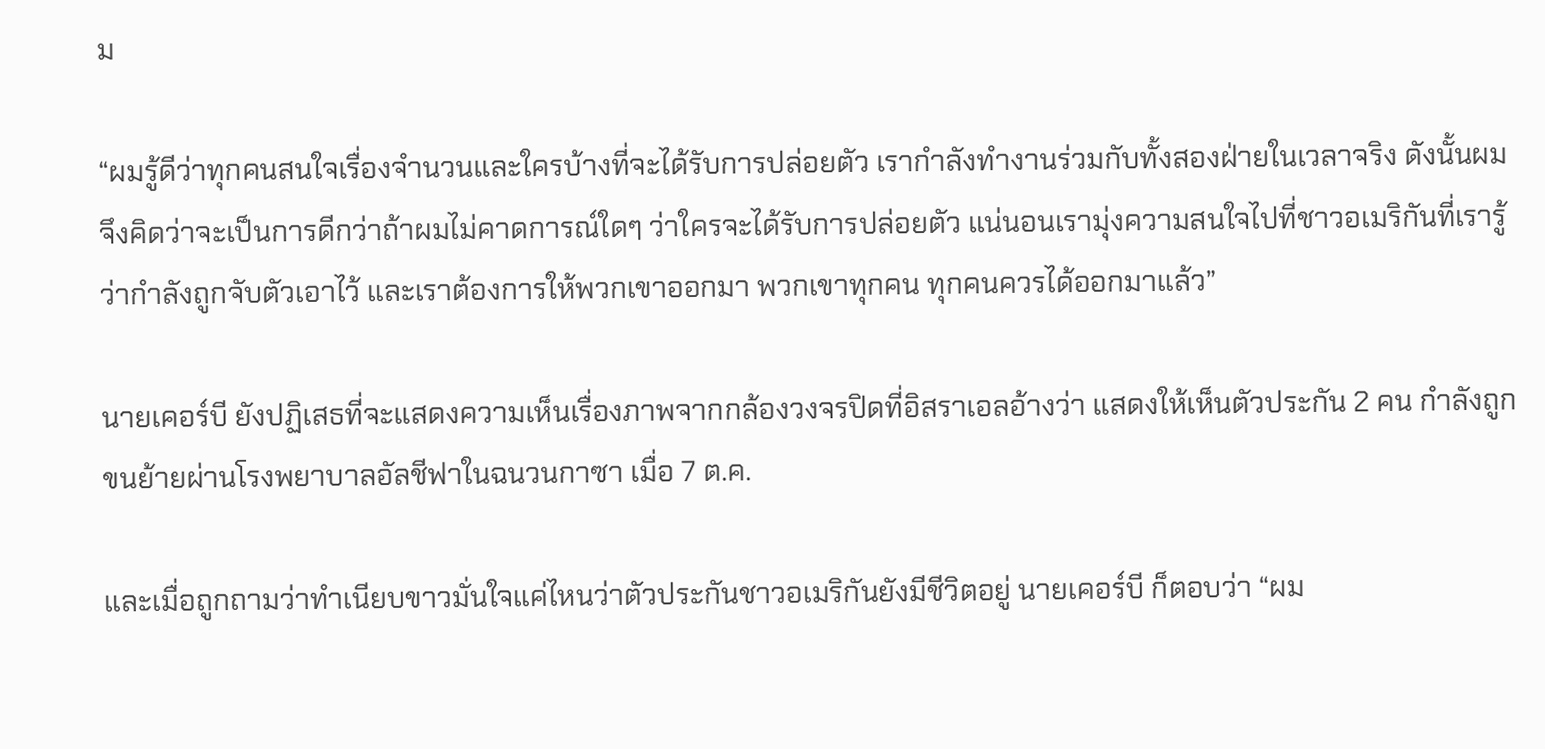ม

“ผมรู้ดีว่าทุกคนสนใจเรื่องจำนวนและใครบ้างที่จะได้รับการปล่อยตัว เรากำลังทำงานร่วมกับทั้งสองฝ่ายในเวลาจริง ดังนั้นผมจึงคิดว่าจะเป็นการดีกว่าถ้าผมไม่คาดการณ์ใดๆ ว่าใครจะได้รับการปล่อยตัว แน่นอนเรามุ่งความสนใจไปที่ชาวอเมริกันที่เรารู้ว่ากำลังถูกจับตัวเอาไว้ และเราต้องการให้พวกเขาออกมา พวกเขาทุกคน ทุกคนควรได้ออกมาแล้ว”

นายเคอร์บี ยังปฏิเสธที่จะแสดงความเห็นเรื่องภาพจากกล้องวงจรปิดที่อิสราเอลอ้างว่า แสดงให้เห็นตัวประกัน 2 คน กำลังถูกขนย้ายผ่านโรงพยาบาลอัลชีฟาในฉนวนกาซา เมื่อ 7 ต.ค.

และเมื่อถูกถามว่าทำเนียบขาวมั่นใจแค่ไหนว่าตัวประกันชาวอเมริกันยังมีชีวิตอยู่ นายเคอร์บี ก็ตอบว่า “ผม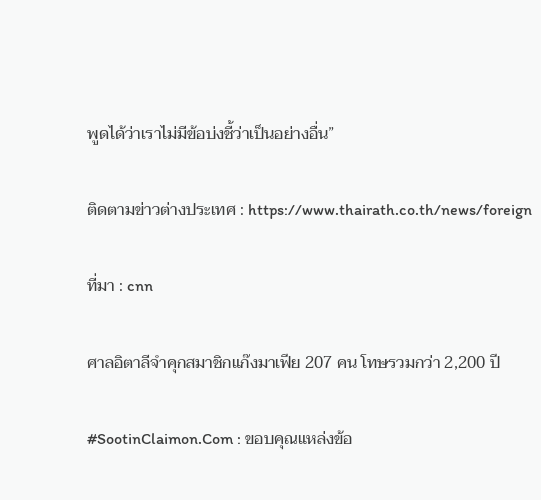พูดได้ว่าเราไม่มีข้อบ่งชี้ว่าเป็นอย่างอื่น”

ติดตามข่าวต่างประเทศ : https://www.thairath.co.th/news/foreign

ที่มา : cnn

ศาลอิตาลีจำคุกสมาชิกแก๊งมาเฟีย 207 คน โทษรวมกว่า 2,200 ปี

#SootinClaimon.Com : ขอบคุณแหล่งข้อ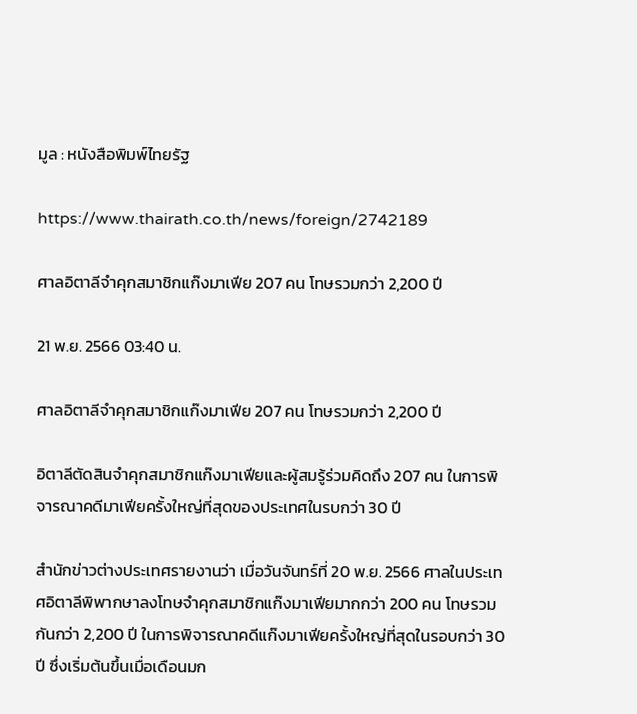มูล : หนังสือพิมพ์ไทยรัฐ

https://www.thairath.co.th/news/foreign/2742189

ศาลอิตาลีจำคุกสมาชิกแก๊งมาเฟีย 207 คน โทษรวมกว่า 2,200 ปี

21 พ.ย. 2566 03:40 น.

ศาลอิตาลีจำคุกสมาชิกแก๊งมาเฟีย 207 คน โทษรวมกว่า 2,200 ปี

อิตาลีตัดสินจำคุกสมาชิกแก๊งมาเฟียและผู้สมรู้ร่วมคิดถึง 207 คน ในการพิจารณาคดีมาเฟียครั้งใหญ่ที่สุดของประเทศในรบกว่า 30 ปี

สำนักข่าวต่างประเทศรายงานว่า เมื่อวันจันทร์ที่ 20 พ.ย. 2566 ศาลในประเทศอิตาลีพิพากษาลงโทษจำคุกสมาชิกแก๊งมาเฟียมากกว่า 200 คน โทษรวมกันกว่า 2,200 ปี ในการพิจารณาคดีแก๊งมาเฟียครั้งใหญ่ที่สุดในรอบกว่า 30 ปี ซึ่งเริ่มต้นขึ้นเมื่อเดือนมก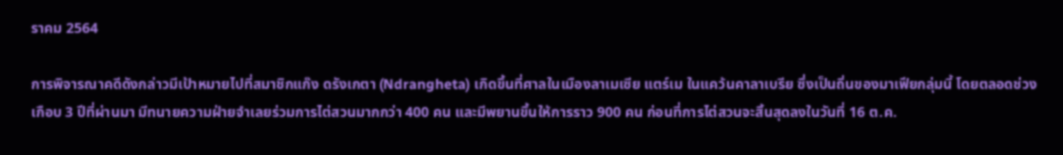ราคม 2564

การพิจารณาคดีดังกล่าวมีเป้าหมายไปที่สมาชิกแก๊ง ดรังเกตา (Ndrangheta) เกิดขึ้นที่ศาลในเมืองลาเมเซีย แตร์เม ในแคว้นคาลาเบรีย ซึ่งเป็นถิ่นของมาเฟียกลุ่มนี้ โดยตลอดช่วงเกือบ 3 ปีที่ผ่านมา มีทนายความฝ่ายจำเลยร่วมการไต่สวนมากกว่า 400 คน และมีพยานขึ้นให้การราว 900 คน ก่อนที่การไต่สวนจะสิ้นสุดลงในวันที่ 16 ต.ค.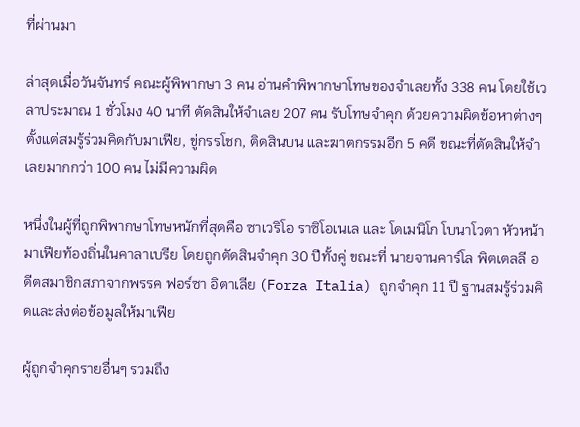ที่ผ่านมา

ล่าสุดเมื่อวันจันทร์ คณะผู้พิพากษา 3 คน อ่านคำพิพากษาโทษของจำเลยทั้ง 338 คน โดยใช้เวลาประมาณ 1 ชั่วโมง 40 นาที ตัดสินให้จำเลย 207 คน รับโทษจำคุก ด้วยความผิดข้อหาต่างๆ ตั้งแต่สมรู้ร่วมคิดกับมาเฟีย, ขู่กรรโชก, ติดสินบน และฆาตกรรมอีก 5 คดี ขณะที่ตัดสินให้จำเลยมากกว่า 100 คน ไม่มีความผิด

หนึ่งในผู้ที่ถูกพิพากษาโทษหนักที่สุดคือ ซาเวริโอ ราซิโอเนเล และ โดเมนิโก โบนาโวตา หัวหน้ามาเฟียท้องถิ่นในคาลาเบรีย โดยถูกตัดสินจำคุก 30 ปีทั้งคู่ ขณะที่ นายจานคาร์โล พิตเตลลี อดีตสมาชิกสภาจากพรรค ฟอร์ซา อิตาเลีย (Forza Italia) ถูกจำคุก 11 ปี ฐานสมรู้ร่วมคิดและส่งต่อข้อมูลให้มาเฟีย

ผู้ถูกจำคุกรายอื่นๆ รวมถึง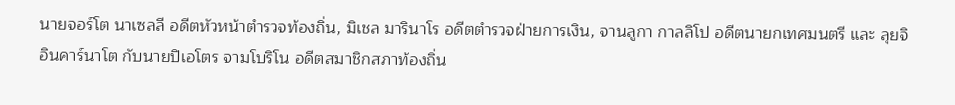นายจอร์โต นาเซลลี อดีตหัวหน้าตำรวจท้องถิ่น, มิเชล มารินาโร อดีตตำรวจฝ่ายการเงิน, จานลูกา กาลลิโป อดีตนายกเทศมนตรี และ ลุยจิ อินคาร์นาโต กับนายปิเอโตร จามโบริโน อดีตสมาชิกสภาท้องถิ่น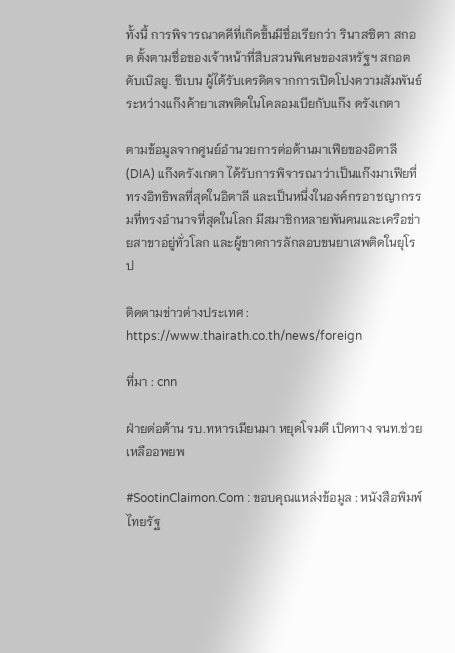ทั้งนี้ การพิจารณาดคีที่เกิดขึ้นมีชื่อเรียกว่า รินาสซิตา สกอต ตั้งตามชื่อของเจ้าหน้าที่สืบสวนพิเศษของสหรัฐฯ สกอต ดับเบิลยู. ซีเบน ผู้ได้รับเครดิตจากการเปิดโปงความสัมพันธ์ระหว่างแก๊งค้ายาเสพติดในโคลอมเบียกับแก๊ง ดรังเกตา

ตามข้อมูลจากศูนย์อำนวยการต่อต้านมาเฟียของอิตาลี (DIA) แก๊งดรังเกตา ได้รับการพิจารณาว่าเป็นแก๊งมาเฟียที่ทรงอิทธิพลที่สุดในอิตาลี และเป็นหนึ่งในองค์กรอาชญากรรมที่ทรงอำนาจที่สุดในโลก มีสมาชิกหลายพันคนและเครือข่ายสาขาอยู่ทั่วโลก และผู้ขาดการลักลอบขนยาเสพติดในยุโรป

ติดตามข่าวต่างประเทศ : https://www.thairath.co.th/news/foreign

ที่มา : cnn

ฝ่ายต่อต้าน รบ.ทหารเมียนมา หยุดโจมตี เปิดทาง จนท.ช่วยเหลืออพยพ

#SootinClaimon.Com : ขอบคุณแหล่งข้อมูล : หนังสือพิมพ์ไทยรัฐ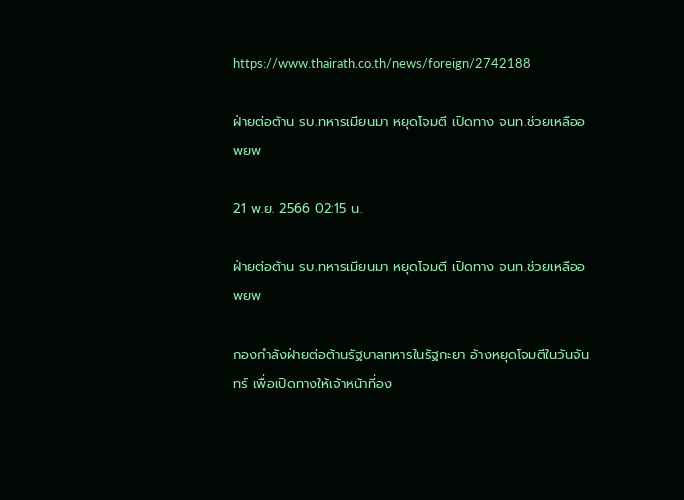https://www.thairath.co.th/news/foreign/2742188

ฝ่ายต่อต้าน รบ.ทหารเมียนมา หยุดโจมตี เปิดทาง จนท.ช่วยเหลืออพยพ

21 พ.ย. 2566 02:15 น.

ฝ่ายต่อต้าน รบ.ทหารเมียนมา หยุดโจมตี เปิดทาง จนท.ช่วยเหลืออพยพ

กองกำลังฝ่ายต่อต้านรัฐบาลทหารในรัฐกะยา อ้างหยุดโจมตีในวันจันทร์ เพื่อเปิดทางให้เจ้าหน้าที่อง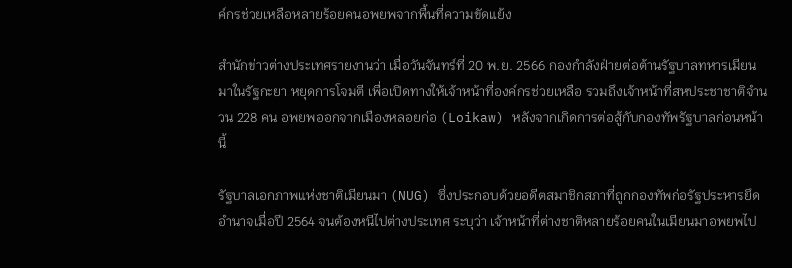ค์กรช่วยเหลือหลายร้อยคนอพยพจากพื้นที่ความขัดแย้ง

สำนักข่าวต่างประเทศรายงานว่า เมื่อวันจันทร์ที่ 20 พ.ย. 2566 กองกำลังฝ่ายต่อต้านรัฐบาลทหารเมียนมาในรัฐกะยา หยุดการโจมตี เพื่อเปิดทางให้เจ้าหน้าที่องค์กรช่วยเหลือ รวมถึงเจ้าหน้าที่สหประชาชาติจำนวน 228 คน อพยพออกจากเมืองหลอยก่อ (Loikaw) หลังจากเกิดการต่อสู้กับกองทัพรัฐบาลก่อนหน้านี้

รัฐบาลเอกภาพแห่งชาติเมียนมา (NUG) ซึ่งประกอบด้วยอดีตสมาชิกสภาที่ถูกกองทัพก่อรัฐประหารยึดอำนาจเมื่อปี 2564 จนต้องหนีไปต่างประเทศ ระบุว่า เจ้าหน้าที่ต่างชาติหลายร้อยคนในเมียนมาอพยพไป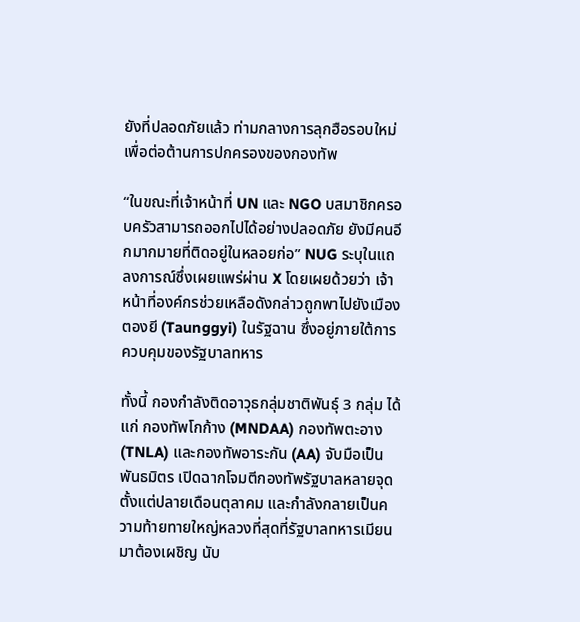ยังที่ปลอดภัยแล้ว ท่ามกลางการลุกฮือรอบใหม่ เพื่อต่อต้านการปกครองของกองทัพ

“ในขณะที่เจ้าหน้าที่ UN และ NGO บสมาชิกครอบครัวสามารถออกไปได้อย่างปลอดภัย ยังมีคนอีกมากมายที่ติดอยู่ในหลอยก่อ” NUG ระบุในแถลงการณ์ซึ่งเผยแพร่ผ่าน X โดยเผยด้วยว่า เจ้าหน้าที่องค์กรช่วยเหลือดังกล่าวถูกพาไปยังเมืองตองยี (Taunggyi) ในรัฐฉาน ซึ่งอยู่ภายใต้การควบคุมของรัฐบาลทหาร

ทั้งนี้ กองกำลังติดอาวุธกลุ่มชาติพันธ์ุ 3 กลุ่ม ได้แก่ กองทัพโกก้าง (MNDAA) กองทัพตะอาง (TNLA) และกองทัพอาระกัน (AA) จับมือเป็นพันธมิตร เปิดฉากโจมตีกองทัพรัฐบาลหลายจุดตั้งแต่ปลายเดือนตุลาคม และกำลังกลายเป็นความท้ายทายใหญ่หลวงที่สุดที่รัฐบาลทหารเมียนมาต้องเผชิญ นับ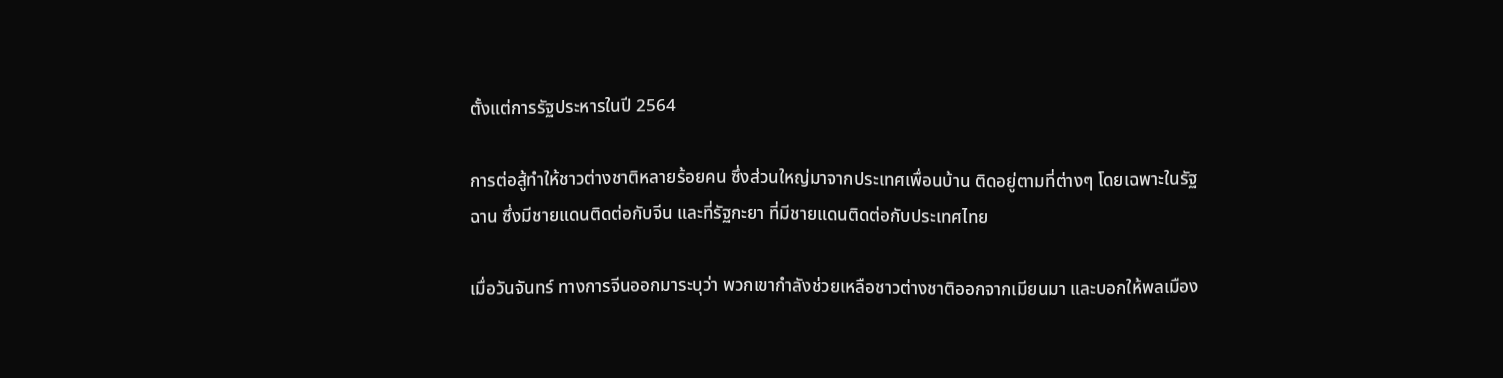ตั้งแต่การรัฐประหารในปี 2564

การต่อสู้ทำให้ชาวต่างชาติหลายร้อยคน ซึ่งส่วนใหญ่มาจากประเทศเพื่อนบ้าน ติดอยู่ตามที่ต่างๆ โดยเฉพาะในรัฐฉาน ซึ่งมีชายแดนติดต่อกับจีน และที่รัฐกะยา ที่มีชายแดนติดต่อกับประเทศไทย

เมื่อวันจันทร์ ทางการจีนออกมาระบุว่า พวกเขากำลังช่วยเหลือชาวต่างชาติออกจากเมียนมา และบอกให้พลเมือง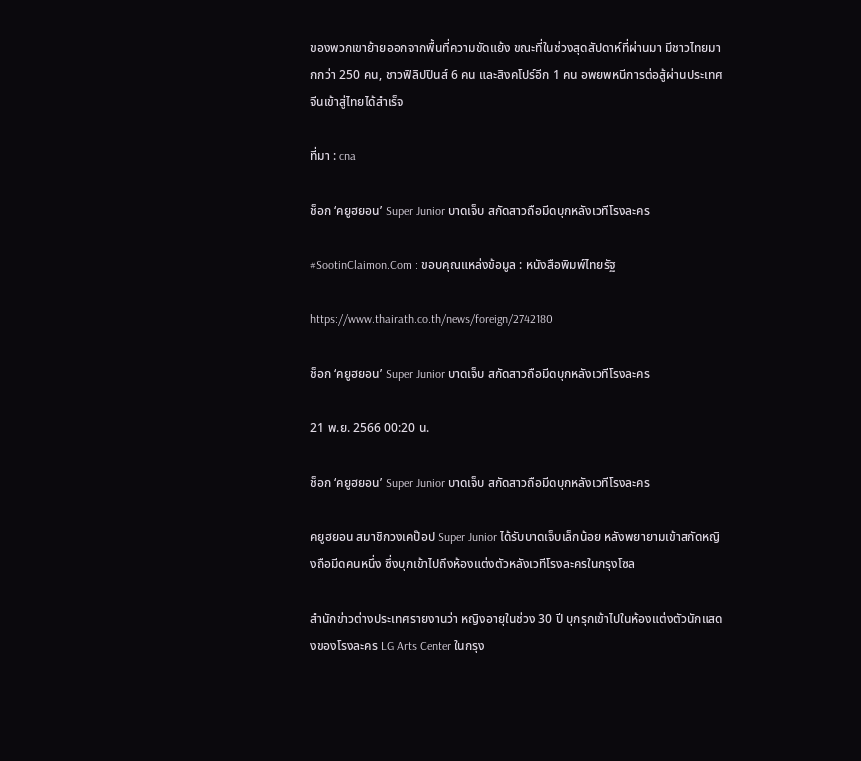ของพวกเขาย้ายออกจากพื้นที่ความขัดแย้ง ขณะที่ในช่วงสุดสัปดาห์ที่ผ่านมา มีชาวไทยมากกว่า 250 คน, ชาวฟิลิปปินส์ 6 คน และสิงคโปร์อีก 1 คน อพยพหนีการต่อสู้ผ่านประเทศจีนเข้าสู่ไทยได้สำเร็จ

ที่มา : cna

ช็อก ‘คยูฮยอน’ Super Junior บาดเจ็บ สกัดสาวถือมีดบุกหลังเวทีโรงละคร

#SootinClaimon.Com : ขอบคุณแหล่งข้อมูล : หนังสือพิมพ์ไทยรัฐ

https://www.thairath.co.th/news/foreign/2742180

ช็อก ‘คยูฮยอน’ Super Junior บาดเจ็บ สกัดสาวถือมีดบุกหลังเวทีโรงละคร

21 พ.ย. 2566 00:20 น.

ช็อก ‘คยูฮยอน’ Super Junior บาดเจ็บ สกัดสาวถือมีดบุกหลังเวทีโรงละคร

คยูฮยอน สมาชิกวงเคป๊อป Super Junior ได้รับบาดเจ็บเล็กน้อย หลังพยายามเข้าสกัดหญิงถือมีดคนหนึ่ง ซึ่งบุกเข้าไปถึงห้องแต่งตัวหลังเวทีโรงละครในกรุงโซล

สำนักข่าวต่างประเทศรายงานว่า หญิงอายุในช่วง 30 ปี บุกรุกเข้าไปในห้องแต่งตัวนักแสดงของโรงละคร LG Arts Center ในกรุง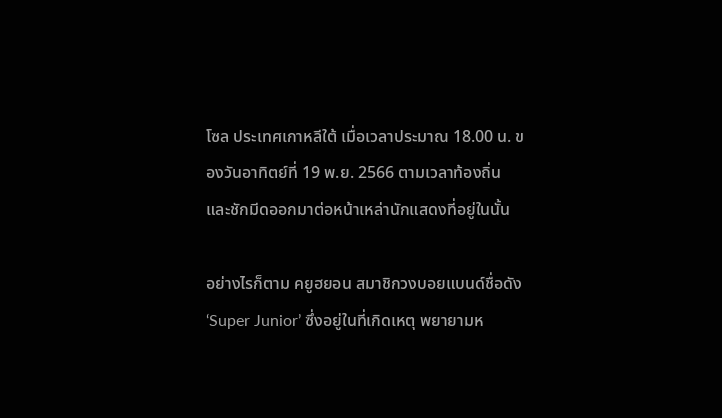โซล ประเทศเกาหลีใต้ เมื่อเวลาประมาณ 18.00 น. ของวันอาทิตย์ที่ 19 พ.ย. 2566 ตามเวลาท้องถิ่น และชักมีดออกมาต่อหน้าเหล่านักแสดงที่อยู่ในนั้น

อย่างไรก็ตาม คยูฮยอน สมาชิกวงบอยแบนด์ชื่อดัง ‘Super Junior’ ซึ่งอยู่ในที่เกิดเหตุ พยายามห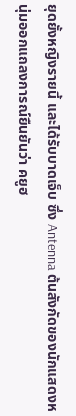ยุดยั้งหญิงรายนี้ และได้รับบาดเจ็บ ซึ่ง Antenna ต้นสังกัดของนักแสดงหนุ่มออกแถลงการณ์ยืนยันว่า คยูฮ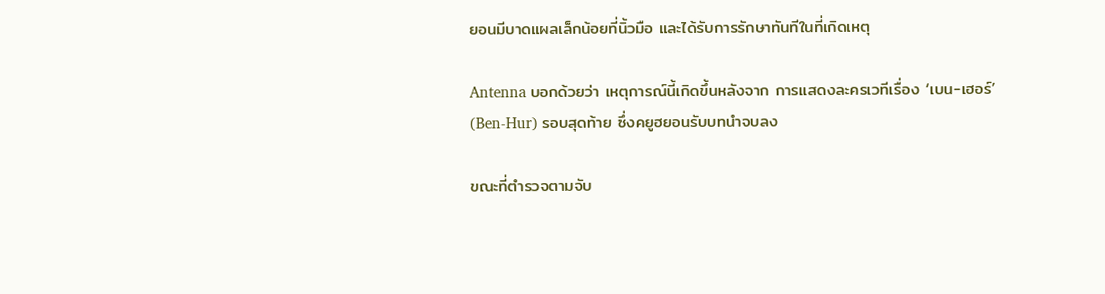ยอนมีบาดแผลเล็กน้อยที่นิ้วมือ และได้รับการรักษาทันทีในที่เกิดเหตุ

Antenna บอกด้วยว่า เหตุการณ์นี้เกิดขึ้นหลังจาก การแสดงละครเวทีเรื่อง ‘เบน-เฮอร์’ (Ben-Hur) รอบสุดท้าย ซึ่งคยูฮยอนรับบทนำจบลง

ขณะที่ตำรวจตามจับ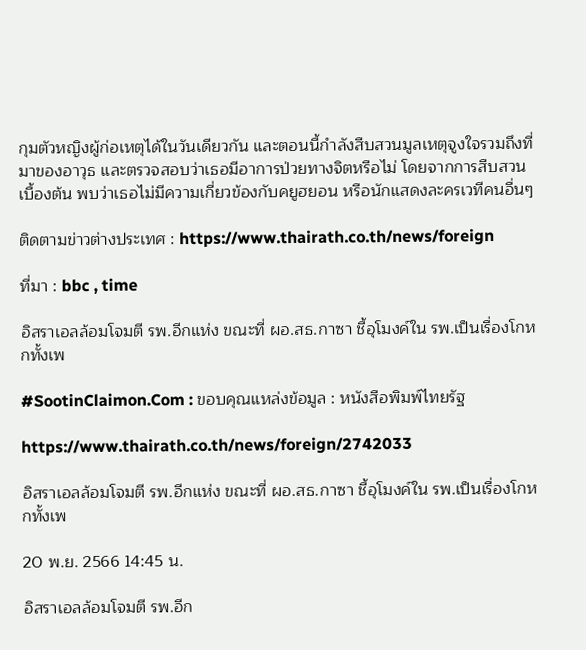กุมตัวหญิงผู้ก่อเหตุได้ในวันเดียวกัน และตอนนี้กำลังสืบสวนมูลเหตุจูงใจรวมถึงที่มาของอาวุธ และตรวจสอบว่าเธอมีอาการป่วยทางจิตหรือไม่ โดยจากการสืบสวนเบื้องต้น พบว่าเธอไม่มีความเกี่ยวข้องกับคยูฮยอน หรือนักแสดงละครเวทีคนอื่นๆ

ติดตามข่าวต่างประเทศ : https://www.thairath.co.th/news/foreign

ที่มา : bbc , time

อิสราเอลล้อมโจมตี รพ.อีกแห่ง ขณะที่ ผอ.สธ.กาซา ชี้อุโมงค์ใน รพ.เป็นเรื่องโกหกทั้งเพ

#SootinClaimon.Com : ขอบคุณแหล่งข้อมูล : หนังสือพิมพ์ไทยรัฐ

https://www.thairath.co.th/news/foreign/2742033

อิสราเอลล้อมโจมตี รพ.อีกแห่ง ขณะที่ ผอ.สธ.กาซา ชี้อุโมงค์ใน รพ.เป็นเรื่องโกหกทั้งเพ

20 พ.ย. 2566 14:45 น.

อิสราเอลล้อมโจมตี รพ.อีก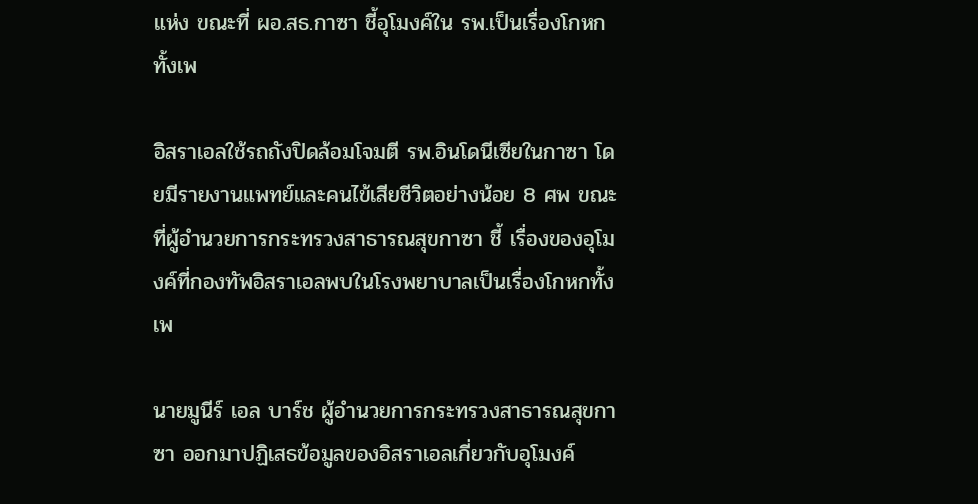แห่ง ขณะที่ ผอ.สธ.กาซา ชี้อุโมงค์ใน รพ.เป็นเรื่องโกหกทั้งเพ

อิสราเอลใช้รถถังปิดล้อมโจมตี รพ.อินโดนีเซียในกาซา โดยมีรายงานแพทย์และคนไข้เสียชีวิตอย่างน้อย 8 ศพ ขณะที่ผู้อำนวยการกระทรวงสาธารณสุขกาซา ชี้ เรื่องของอุโมงค์ที่กองทัพอิสราเอลพบในโรงพยาบาลเป็นเรื่องโกหกทั้งเพ

นายมูนีร์ เอล บาร์ช ผู้อำนวยการกระทรวงสาธารณสุขกาซา ออกมาปฏิเสธข้อมูลของอิสราเอลเกี่ยวกับอุโมงค์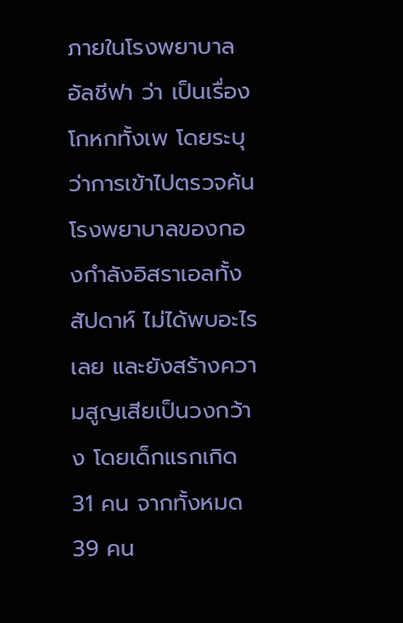ภายในโรงพยาบาลอัลชีฟา ว่า เป็นเรื่องโกหกทั้งเพ โดยระบุว่าการเข้าไปตรวจค้นโรงพยาบาลของกองกำลังอิสราเอลทั้งสัปดาห์ ไม่ได้พบอะไรเลย และยังสร้างความสูญเสียเป็นวงกว้าง โดยเด็กแรกเกิด 31 คน จากทั้งหมด 39 คน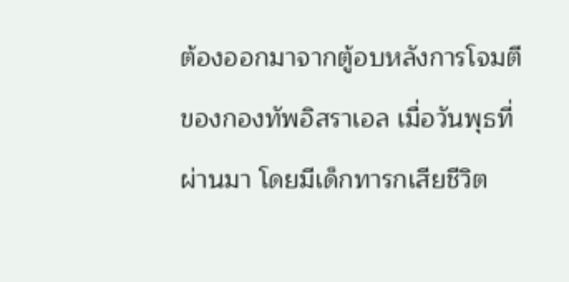ต้องออกมาจากตู้อบหลังการโจมตีของกองทัพอิสราเอล เมื่อวันพุธที่ผ่านมา โดยมีเด็กทารกเสียชีวิต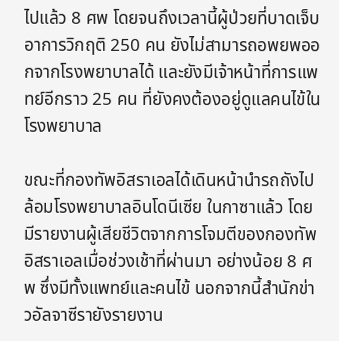ไปแล้ว 8 ศพ โดยจนถึงเวลานี้ผู้ป่วยที่บาดเจ็บอาการวิกฤติ 250 คน ยังไม่สามารถอพยพออกจากโรงพยาบาลได้ และยังมีเจ้าหน้าที่การแพทย์อีกราว 25 คน ที่ยังคงต้องอยู่ดูแลคนไข้ในโรงพยาบาล

ขณะที่กองทัพอิสราเอลได้เดินหน้านำรถถังไปล้อมโรงพยาบาลอินโดนีเซีย ในกาซาแล้ว โดยมีรายงานผู้เสียชีวิตจากการโจมตีของกองทัพอิสราเอลเมื่อช่วงเช้าที่ผ่านมา อย่างน้อย 8 ศพ ซึ่งมีทั้งแพทย์และคนไข้ นอกจากนี้สำนักข่าวอัลจาซีรายังรายงาน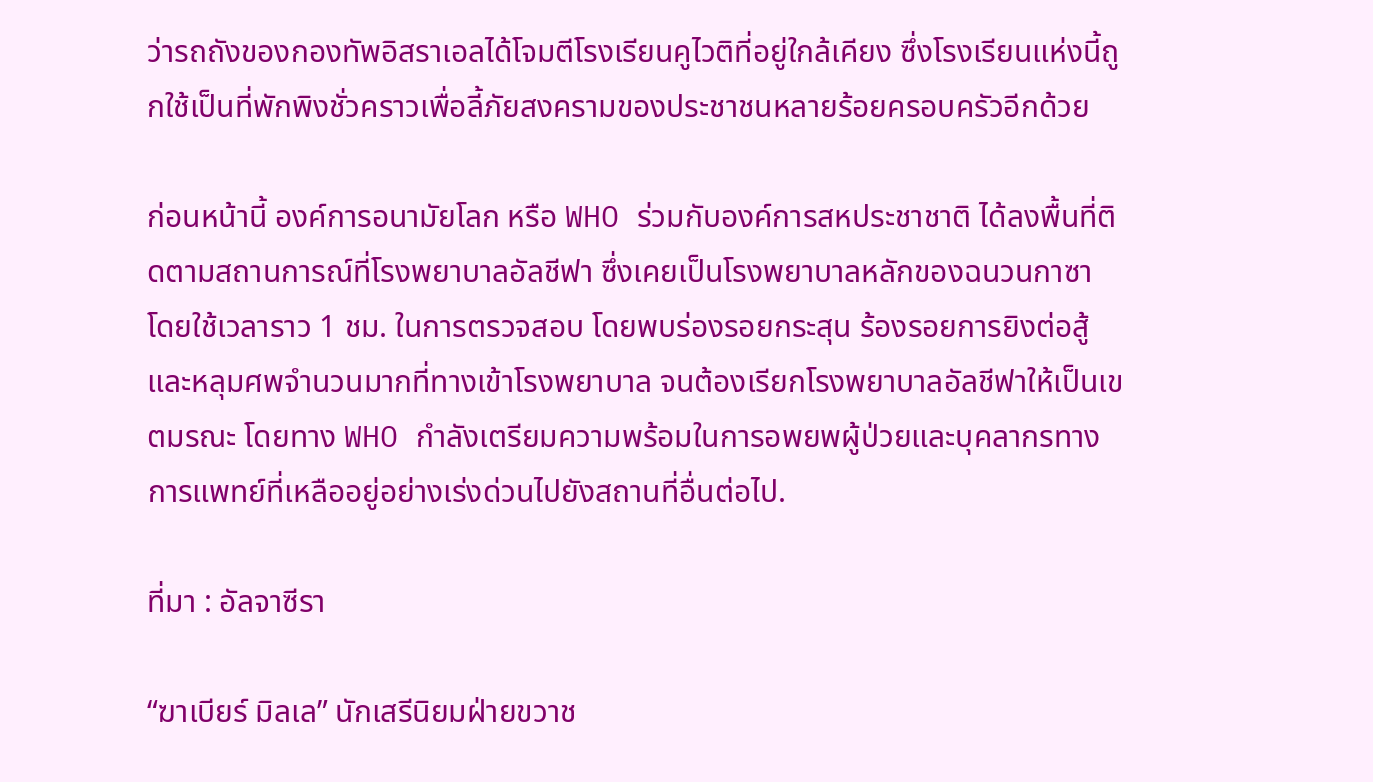ว่ารถถังของกองทัพอิสราเอลได้โจมตีโรงเรียนคูไวติที่อยู่ใกล้เคียง ซึ่งโรงเรียนแห่งนี้ถูกใช้เป็นที่พักพิงชั่วคราวเพื่อลี้ภัยสงครามของประชาชนหลายร้อยครอบครัวอีกด้วย

ก่อนหน้านี้ องค์การอนามัยโลก หรือ WHO ร่วมกับองค์การสหประชาชาติ ได้ลงพื้นที่ติดตามสถานการณ์ที่โรงพยาบาลอัลชีฟา ซึ่งเคยเป็นโรงพยาบาลหลักของฉนวนกาซา โดยใช้เวลาราว 1 ชม. ในการตรวจสอบ โดยพบร่องรอยกระสุน ร้องรอยการยิงต่อสู้ และหลุมศพจำนวนมากที่ทางเข้าโรงพยาบาล จนต้องเรียกโรงพยาบาลอัลชีฟาให้เป็นเขตมรณะ โดยทาง WHO กำลังเตรียมความพร้อมในการอพยพผู้ป่วยและบุคลากรทางการแพทย์ที่เหลืออยู่อย่างเร่งด่วนไปยังสถานที่อื่นต่อไป.

ที่มา : อัลจาซีรา

“ฆาเบียร์ มิลเล” นักเสรีนิยมฝ่ายขวาช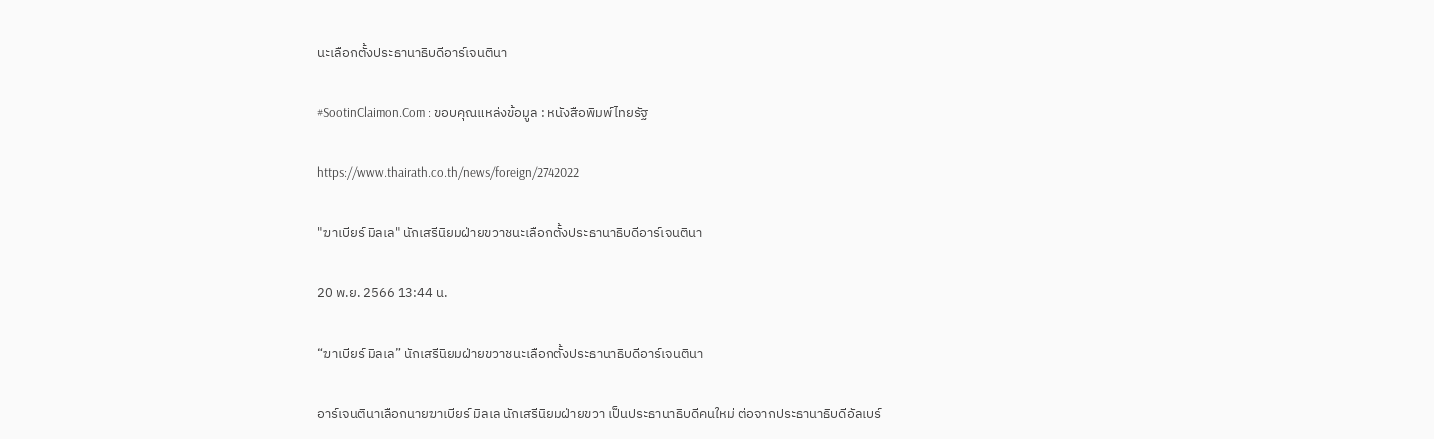นะเลือกตั้งประธานาธิบดีอาร์เจนตินา

#SootinClaimon.Com : ขอบคุณแหล่งข้อมูล : หนังสือพิมพ์ไทยรัฐ

https://www.thairath.co.th/news/foreign/2742022

"ฆาเบียร์ มิลเล" นักเสรีนิยมฝ่ายขวาชนะเลือกตั้งประธานาธิบดีอาร์เจนตินา

20 พ.ย. 2566 13:44 น.

“ฆาเบียร์ มิลเล” นักเสรีนิยมฝ่ายขวาชนะเลือกตั้งประธานาธิบดีอาร์เจนตินา

อาร์เจนตินาเลือกนายฆาเบียร์ มิลเล นักเสรีนิยมฝ่ายขวา เป็นประธานาธิบดีคนใหม่ ต่อจากประธานาธิบดีอัลเบร์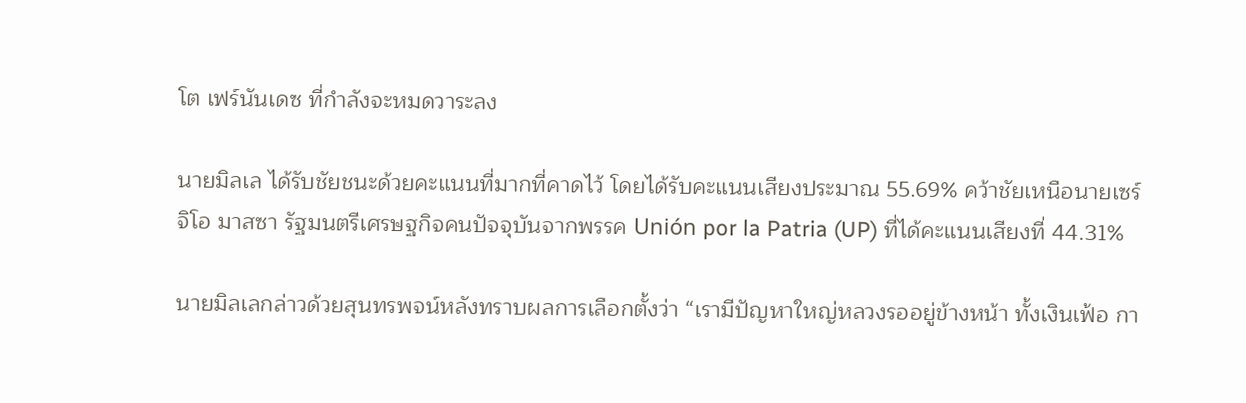โต เฟร์นันเดซ ที่กำลังจะหมดวาระลง

นายมิลเล ได้รับชัยชนะด้วยคะแนนที่มากที่คาดไว้ โดยได้รับคะแนนเสียงประมาณ 55.69% คว้าชัยเหนือนายเซร์จิโอ มาสซา รัฐมนตรีเศรษฐกิจคนปัจจุบันจากพรรค Unión por la Patria (UP) ที่ได้คะแนนเสียงที่ 44.31%

นายมิลเลกล่าวด้วยสุนทรพจน์หลังทราบผลการเลือกตั้งว่า “เรามีปัญหาใหญ่หลวงรออยู่ข้างหน้า ทั้งเงินเฟ้อ กา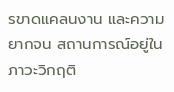รขาดแคลนงาน และความยากจน สถานการณ์อยู่ในภาวะวิกฤติ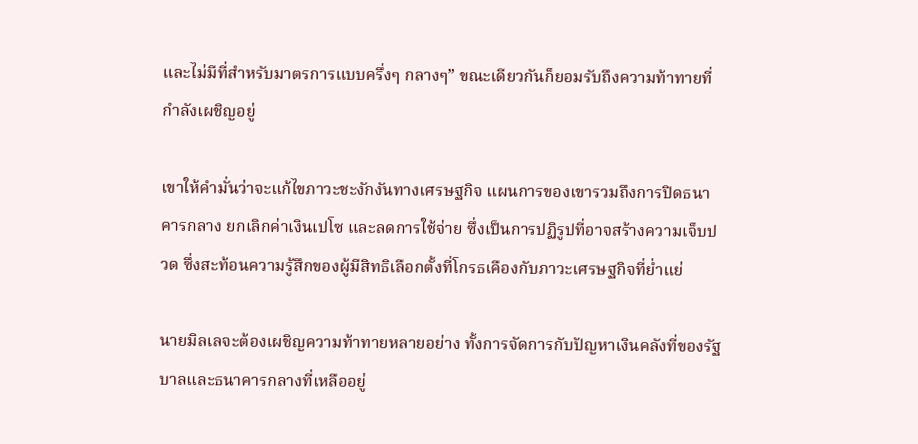และไม่มีที่สำหรับมาตรการแบบครึ่งๆ กลางๆ” ขณะเดียวกันก็ยอมรับถึงความท้าทายที่กำลังเผชิญอยู่

เขาให้คำมั่นว่าจะแก้ไขภาวะชะงักงันทางเศรษฐกิจ แผนการของเขารวมถึงการปิดธนาคารกลาง ยกเลิกค่าเงินเปโซ และลดการใช้จ่าย ซึ่งเป็นการปฏิรูปที่อาจสร้างความเจ็บปวด ซึ่งสะท้อนความรู้สึกของผู้มีสิทธิเลือกตั้งที่โกรธเคืองกับภาวะเศรษฐกิจที่ย่ำแย่

นายมิลเลจะต้องเผชิญความท้าทายหลายอย่าง ทั้งการจัดการกับปัญหาเงินคลังที่ของรัฐบาลและธนาคารกลางที่เหลืออยู่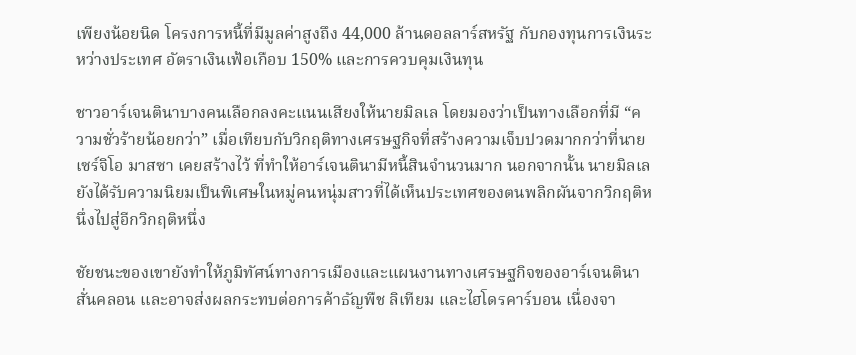เพียงน้อยนิด โครงการหนี้ที่มีมูลค่าสูงถึง 44,000 ล้านดอลลาร์สหรัฐ กับกองทุนการเงินระหว่างประเทศ อัตราเงินเฟ้อเกือบ 150% และการควบคุมเงินทุน

ชาวอาร์เจนตินาบางคนเลือกลงคะแนนเสียงให้นายมิลเล โดยมองว่าเป็นทางเลือกที่มี “ความชั่วร้ายน้อยกว่า” เมื่อเทียบกับวิกฤติทางเศรษฐกิจที่สร้างความเจ็บปวดมากกว่าที่นายเซร์จิโอ มาสซา เคยสร้างไว้ ที่ทำให้อาร์เจนตินามีหนี้สินจำนวนมาก นอกจากนั้น นายมิลเลยังได้รับความนิยมเป็นพิเศษในหมู่คนหนุ่มสาวที่ได้เห็นประเทศของตนพลิกผันจากวิกฤติหนึ่งไปสู่อีกวิกฤติหนึ่ง

ชัยชนะของเขายังทำให้ภูมิทัศน์ทางการเมืองและแผนงานทางเศรษฐกิจของอาร์เจนตินาสั่นคลอน และอาจส่งผลกระทบต่อการค้าธัญพืช ลิเทียม และไฮโดรคาร์บอน เนื่องจา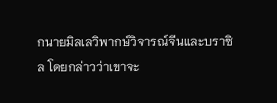กนายมิลเลวิพากษ์วิจารณ์จีนและบราซิล โดยกล่าวว่าเขาจะ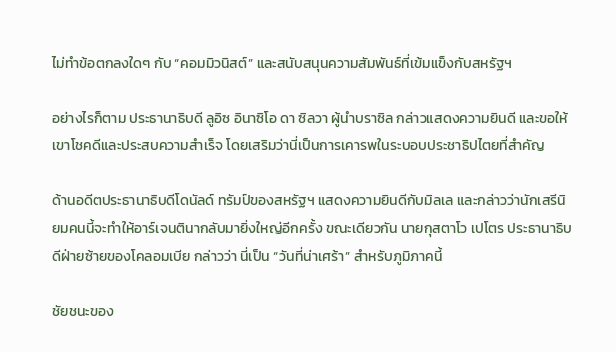ไม่ทำข้อตกลงใดๆ กับ “คอมมิวนิสต์” และสนับสนุนความสัมพันธ์ที่เข้มแข็งกับสหรัฐฯ

อย่างไรก็ตาม ประธานาธิบดี ลูอิซ อินาซิโอ ดา ซิลวา ผู้นำบราซิล กล่าวแสดงความยินดี และขอให้เขาโชคดีและประสบความสำเร็จ โดยเสริมว่านี่เป็นการเคารพในระบอบประชาธิปไตยที่สำคัญ

ด้านอดีตประธานาธิบดีโดนัลด์ ทรัมป์ของสหรัฐฯ แสดงความยินดีกับมิลเล และกล่าวว่านักเสรีนิยมคนนี้จะทำให้อาร์เจนตินากลับมายิ่งใหญ่อีกครั้ง ขณะเดียวกัน นายกุสตาโว เปโตร ประธานาธิบดีฝ่ายซ้ายของโคลอมเบีย กล่าวว่า นี่เป็น “วันที่น่าเศร้า” สำหรับภูมิภาคนี้

ชัยชนะของ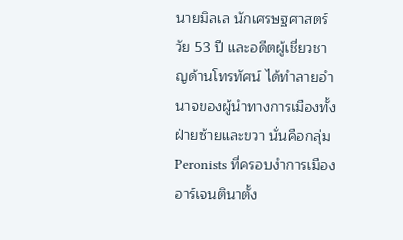นายมิลเล นักเศรษฐศาสตร์วัย 53 ปี และอดีตผู้เชี่ยวชาญด้านโทรทัศน์ ได้ทำลายอำนาจของผู้นำทางการเมืองทั้งฝ่ายซ้ายและขวา นั่นคือกลุ่ม Peronists ที่ครอบงำการเมืองอาร์เจนตินาตั้ง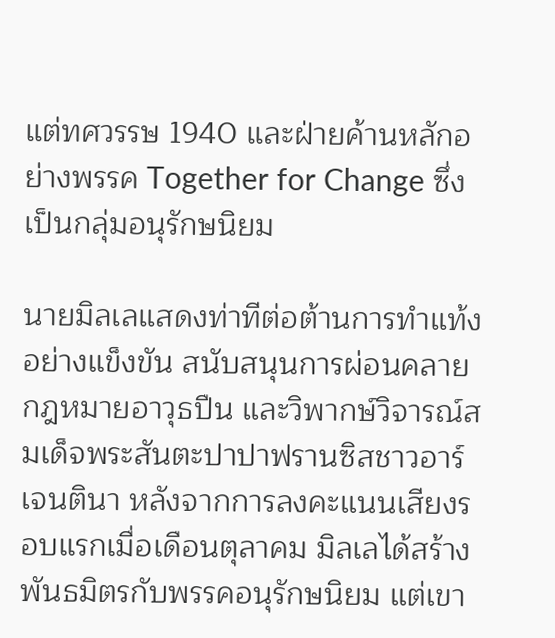แต่ทศวรรษ 1940 และฝ่ายค้านหลักอย่างพรรค Together for Change ซึ่งเป็นกลุ่มอนุรักษนิยม

นายมิลเลแสดงท่าทีต่อต้านการทำแท้งอย่างแข็งขัน สนับสนุนการผ่อนคลายกฎหมายอาวุธปืน และวิพากษ์วิจารณ์สมเด็จพระสันตะปาปาฟรานซิสชาวอาร์เจนตินา หลังจากการลงคะแนนเสียงรอบแรกเมื่อเดือนตุลาคม มิลเลได้สร้างพันธมิตรกับพรรคอนุรักษนิยม แต่เขา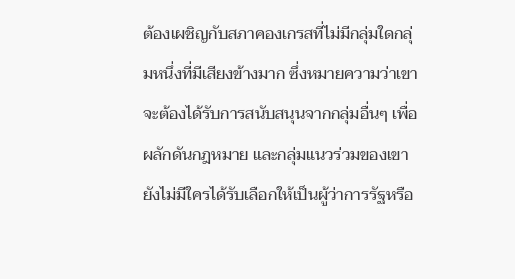ต้องเผชิญกับสภาคองเกรสที่ไม่มีกลุ่มใดกลุ่มหนึ่งที่มีเสียงข้างมาก ซึ่งหมายความว่าเขาจะต้องได้รับการสนับสนุนจากกลุ่มอื่นๆ เพื่อผลักดันกฎหมาย และกลุ่มแนวร่วมของเขายังไม่มีใครได้รับเลือกให้เป็นผู้ว่าการรัฐหรือ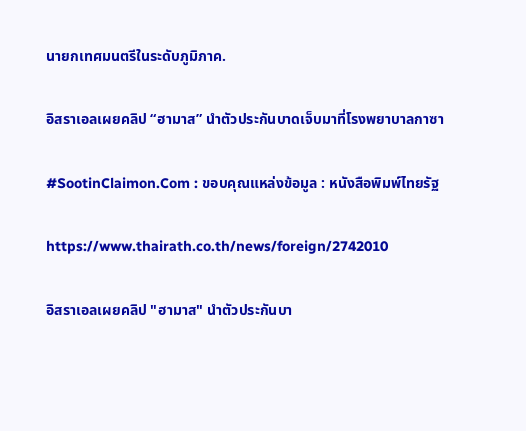นายกเทศมนตรีในระดับภูมิภาค.

อิสราเอลเผยคลิป “ฮามาส” นำตัวประกันบาดเจ็บมาที่โรงพยาบาลกาซา

#SootinClaimon.Com : ขอบคุณแหล่งข้อมูล : หนังสือพิมพ์ไทยรัฐ

https://www.thairath.co.th/news/foreign/2742010

อิสราเอลเผยคลิป "ฮามาส" นำตัวประกันบา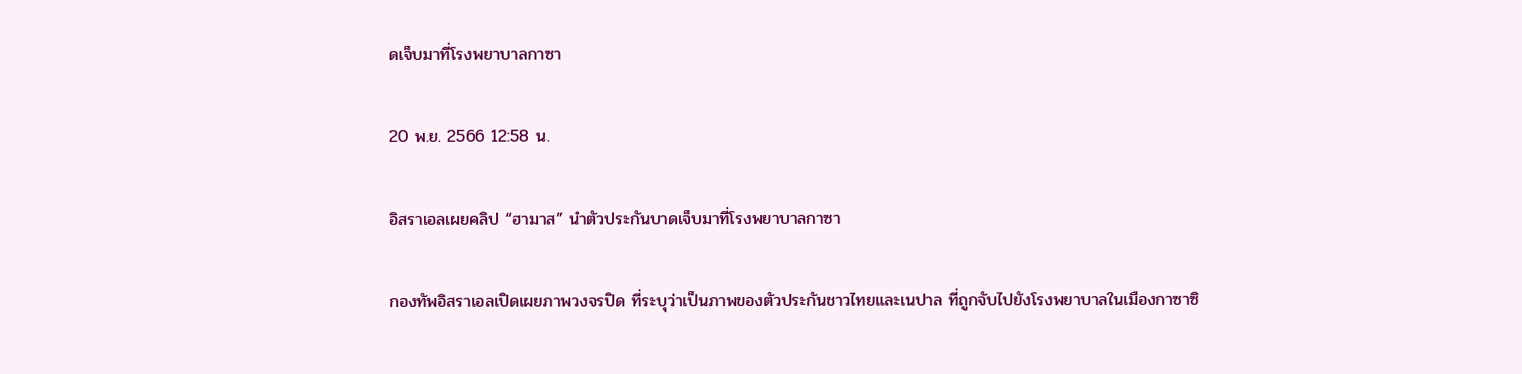ดเจ็บมาที่โรงพยาบาลกาซา

20 พ.ย. 2566 12:58 น.

อิสราเอลเผยคลิป “ฮามาส” นำตัวประกันบาดเจ็บมาที่โรงพยาบาลกาซา

กองทัพอิสราเอลเปิดเผยภาพวงจรปิด ที่ระบุว่าเป็นภาพของตัวประกันชาวไทยและเนปาล ที่ถูกจับไปยังโรงพยาบาลในเมืองกาซาซิ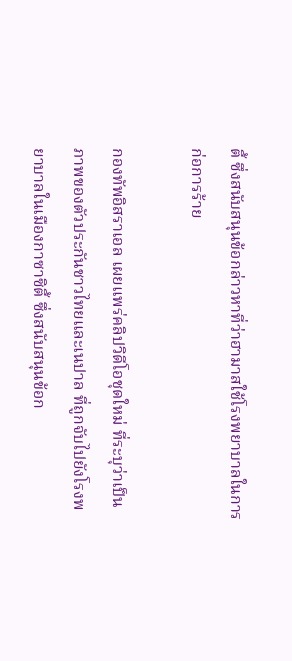ตี้ ซึ่งสนับสนุนข้อกล่าวหาที่ว่าฮามาสใช้โรงพยาบาลในการก่อการร้าย

กองทัพอิสราเอล เผยแพร่คลิปวิดีโอชุดใหม่ ที่ระบุว่าเป็นภาพของตัวประกันชาวไทยและเนปาล ที่ถูกจับไปยังโรงพยาบาลในเมืองกาซาซิตี้ ซึ่งสนับสนุนข้อก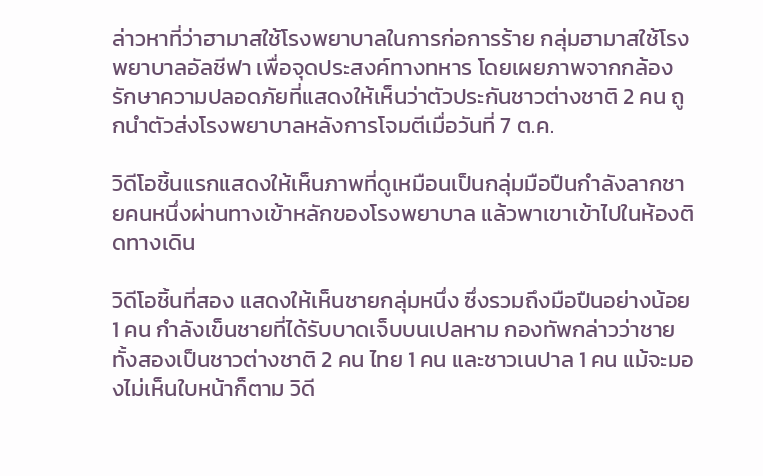ล่าวหาที่ว่าฮามาสใช้โรงพยาบาลในการก่อการร้าย กลุ่มฮามาสใช้โรงพยาบาลอัลชีฟา เพื่อจุดประสงค์ทางทหาร โดยเผยภาพจากกล้องรักษาความปลอดภัยที่แสดงให้เห็นว่าตัวประกันชาวต่างชาติ 2 คน ถูกนำตัวส่งโรงพยาบาลหลังการโจมตีเมื่อวันที่ 7 ต.ค.

วิดีโอชิ้นแรกแสดงให้เห็นภาพที่ดูเหมือนเป็นกลุ่มมือปืนกำลังลากชายคนหนึ่งผ่านทางเข้าหลักของโรงพยาบาล แล้วพาเขาเข้าไปในห้องติดทางเดิน

วิดีโอชิ้นที่สอง แสดงให้เห็นชายกลุ่มหนึ่ง ซึ่งรวมถึงมือปืนอย่างน้อย 1 คน กำลังเข็นชายที่ได้รับบาดเจ็บบนเปลหาม กองทัพกล่าวว่าชายทั้งสองเป็นชาวต่างชาติ 2 คน ไทย 1 คน และชาวเนปาล 1 คน แม้จะมองไม่เห็นใบหน้าก็ตาม วิดี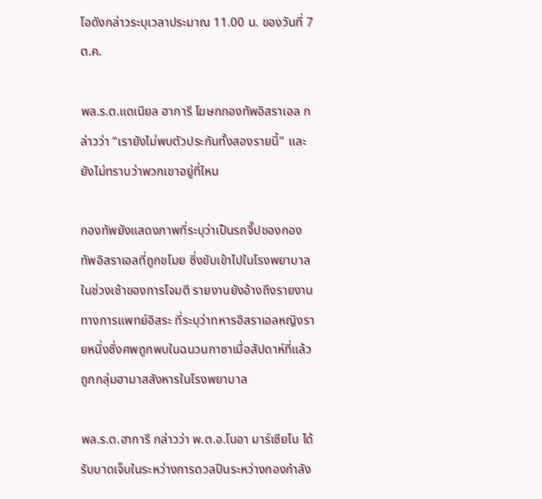โอดังกล่าวระบุเวลาประมาณ 11.00 น. ของวันที่ 7 ต.ค.

พล.ร.ต.แดเนียล ฮาการี โฆษกกองทัพอิสราเอล กล่าวว่า “เรายังไม่พบตัวประกันทั้งสองรายนี้” และยังไม่ทราบว่าพวกเขาอยู่ที่ไหน

กองทัพยังแสดงภาพที่ระบุว่าเป็นรถจี๊ปของกองทัพอิสราเอลที่ถูกขโมย ซึ่งขับเข้าไปในโรงพยาบาลในช่วงเช้าของการโจมตี รายงานยังอ้างถึงรายงานทางการแพทย์อิสระ ที่ระบุว่าทหารอิสราเอลหญิงรายหนึ่งซึ่งศพถูกพบในฉนวนกาซาเมื่อสัปดาห์ที่แล้ว ถูกกลุ่มฮามาสสังหารในโรงพยาบาล

พล.ร.ต.ฮาการี กล่าวว่า พ.ต.อ.โนอา มาร์เซียโน ได้รับบาดเจ็บในระหว่างการดวลปืนระหว่างกองกำลัง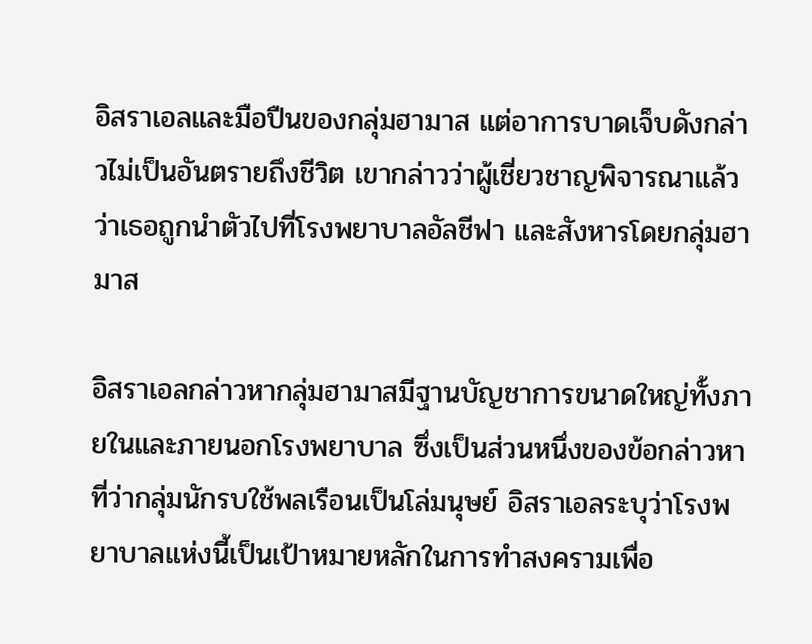อิสราเอลและมือปืนของกลุ่มฮามาส แต่อาการบาดเจ็บดังกล่าวไม่เป็นอันตรายถึงชีวิต เขากล่าวว่าผู้เชี่ยวชาญพิจารณาแล้วว่าเธอถูกนำตัวไปที่โรงพยาบาลอัลชีฟา และสังหารโดยกลุ่มฮามาส

อิสราเอลกล่าวหากลุ่มฮามาสมีฐานบัญชาการขนาดใหญ่ทั้งภายในและภายนอกโรงพยาบาล ซึ่งเป็นส่วนหนึ่งของข้อกล่าวหาที่ว่ากลุ่มนักรบใช้พลเรือนเป็นโล่มนุษย์ อิสราเอลระบุว่าโรงพยาบาลแห่งนี้เป็นเป้าหมายหลักในการทำสงครามเพื่อ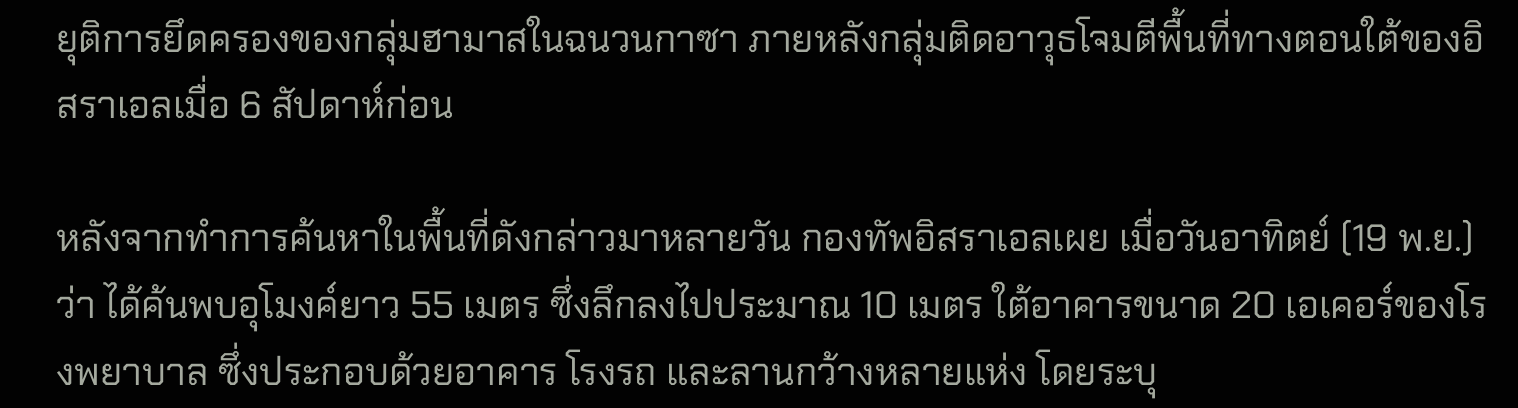ยุติการยึดครองของกลุ่มฮามาสในฉนวนกาซา ภายหลังกลุ่มติดอาวุธโจมตีพื้นที่ทางตอนใต้ของอิสราเอลเมื่อ 6 สัปดาห์ก่อน

หลังจากทำการค้นหาในพื้นที่ดังกล่าวมาหลายวัน กองทัพอิสราเอลเผย เมื่อวันอาทิตย์ (19 พ.ย.) ว่า ได้ค้นพบอุโมงค์ยาว 55 เมตร ซึ่งลึกลงไปประมาณ 10 เมตร ใต้อาคารขนาด 20 เอเคอร์ของโรงพยาบาล ซึ่งประกอบด้วยอาคาร โรงรถ และลานกว้างหลายแห่ง โดยระบุ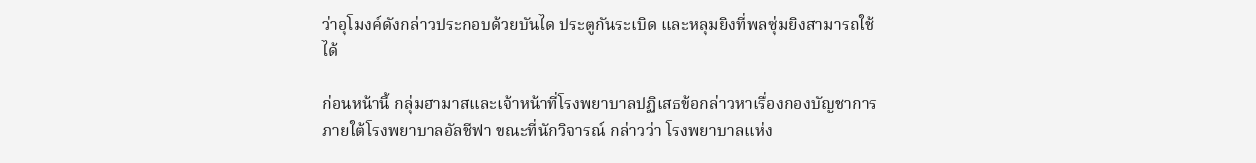ว่าอุโมงค์ดังกล่าวประกอบด้วยบันได ประตูกันระเบิด และหลุมยิงที่พลซุ่มยิงสามารถใช้ได้

ก่อนหน้านี้ กลุ่มฮามาสและเจ้าหน้าที่โรงพยาบาลปฏิเสธข้อกล่าวหาเรื่องกองบัญชาการภายใต้โรงพยาบาลอัลชีฟา ขณะที่นักวิจารณ์ กล่าวว่า โรงพยาบาลแห่ง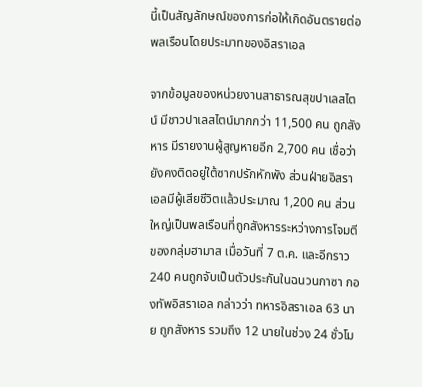นี้เป็นสัญลักษณ์ของการก่อให้เกิดอันตรายต่อพลเรือนโดยประมาทของอิสราเอล

จากข้อมูลของหน่วยงานสาธารณสุขปาเลสไตน์ มีชาวปาเลสไตน์มากกว่า 11,500 คน ถูกสังหาร มีรายงานผู้สูญหายอีก 2,700 คน เชื่อว่ายังคงติดอยู่ใต้ซากปรักหักพัง ส่วนฝ่ายอิสราเอลมีผู้เสียชีวิตแล้วประมาณ 1,200 คน ส่วนใหญ่เป็นพลเรือนที่ถูกสังหารระหว่างการโจมตีของกลุ่มฮามาส เมื่อวันที่ 7 ต.ค. และอีกราว 240 คนถูกจับเป็นตัวประกันในฉนวนกาซา กองทัพอิสราเอล กล่าวว่า ทหารอิสราเอล 63 นาย ถูกสังหาร รวมถึง 12 นายในช่วง 24 ชั่วโม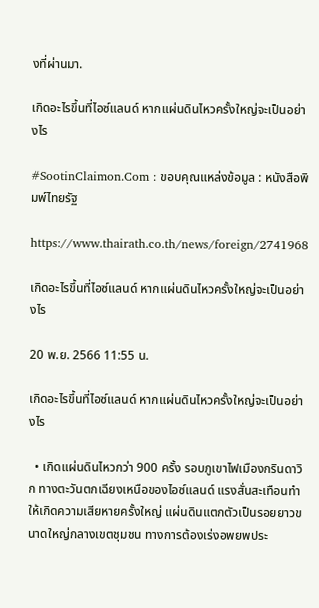งที่ผ่านมา.

เกิดอะไรขึ้นที่ไอซ์แลนด์ หากแผ่นดินไหวครั้งใหญ่จะเป็นอย่างไร

#SootinClaimon.Com : ขอบคุณแหล่งข้อมูล : หนังสือพิมพ์ไทยรัฐ

https://www.thairath.co.th/news/foreign/2741968

เกิดอะไรขึ้นที่ไอซ์แลนด์ หากแผ่นดินไหวครั้งใหญ่จะเป็นอย่างไร

20 พ.ย. 2566 11:55 น.

เกิดอะไรขึ้นที่ไอซ์แลนด์ หากแผ่นดินไหวครั้งใหญ่จะเป็นอย่างไร

  • เกิดแผ่นดินไหวกว่า 900 ครั้ง รอบภูเขาไฟเมืองกรินดาวิก ทางตะวันตกเฉียงเหนือของไอซ์แลนด์ แรงสั่นสะเทือนทำให้เกิดความเสียหายครั้งใหญ่ แผ่นดินแตกตัวเป็นรอยยาวขนาดใหญ่กลางเขตชุมชน ทางการต้องเร่งอพยพประ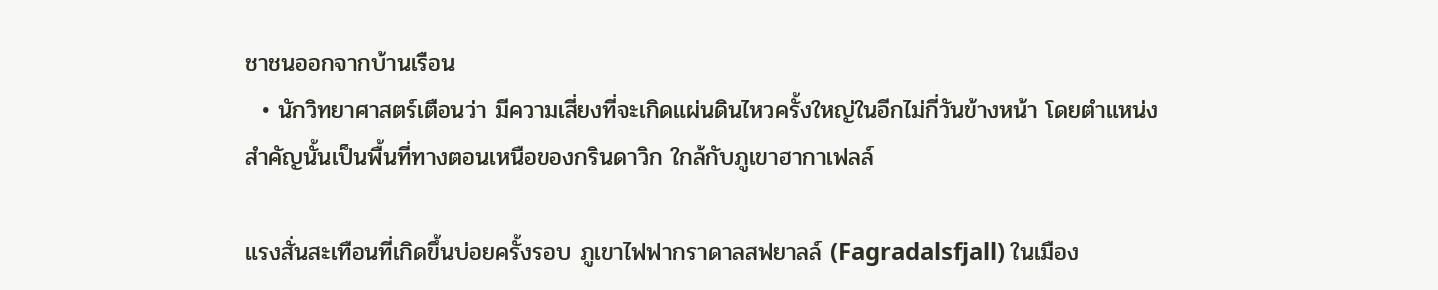ชาชนออกจากบ้านเรือน
  • นักวิทยาศาสตร์เตือนว่า มีความเสี่ยงที่จะเกิดแผ่นดินไหวครั้งใหญ่ในอีกไม่กี่วันข้างหน้า โดยตำแหน่งสำคัญนั้นเป็นพื้นที่ทางตอนเหนือของกรินดาวิก ใกล้กับภูเขาฮากาเฟลล์

แรงสั่นสะเทือนที่เกิดขึ้นบ่อยครั้งรอบ ภูเขาไฟฟากราดาลสฟยาลล์ (Fagradalsfjall) ในเมือง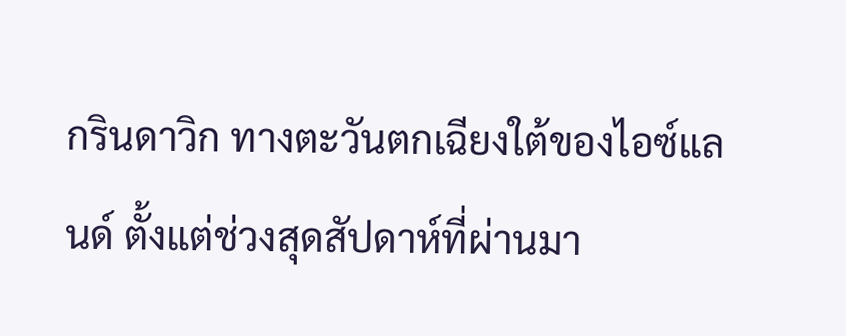กรินดาวิก ทางตะวันตกเฉียงใต้ของไอซ์แลนด์ ตั้งแต่ช่วงสุดสัปดาห์ที่ผ่านมา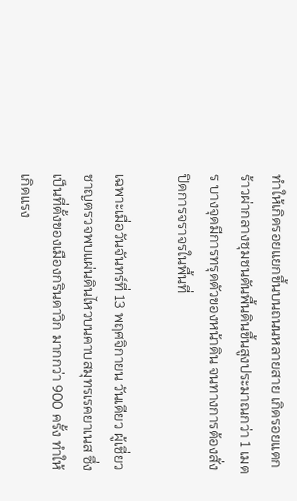ทำให้เกิดรอยแยกขึ้นบนถนนหลายสาย เกิดรอยแตกร้าวผ่ากลางชุมชนดันพื้นดินขึ้นสูงประมาณกว่า 1 เมตร บางจุดมีการทรุดตัวของหน้าดิน จนทางการต้องสั่งปิดการจราจรในพื้นที่

เฉพาะเมื่อวันจันทร์ที่ 13 พฤศจิกายน วันเดียว ผู้เชี่ยวชาญตรวจพบแผ่นดินไหวบนคาบสมุทรเรคยาเนส ซึ่งเป็นที่ตั้งของเมืองกรินดาวิก มากกว่า 900 ครั้ง ทำให้เกิดแรง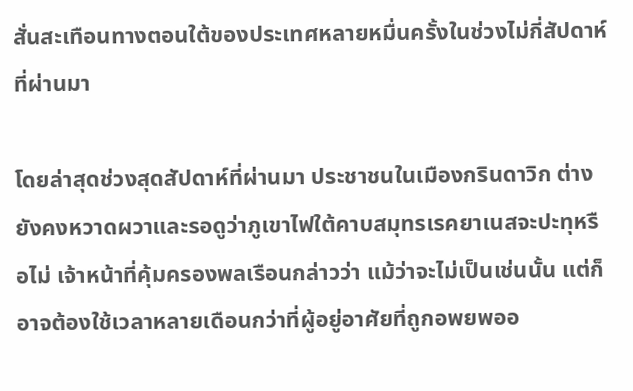สั่นสะเทือนทางตอนใต้ของประเทศหลายหมื่นครั้งในช่วงไม่กี่สัปดาห์ที่ผ่านมา

โดยล่าสุดช่วงสุดสัปดาห์ที่ผ่านมา ประชาชนในเมืองกรินดาวิก ต่างยังคงหวาดผวาและรอดูว่าภูเขาไฟใต้คาบสมุทรเรคยาเนสจะปะทุหรือไม่ เจ้าหน้าที่คุ้มครองพลเรือนกล่าวว่า แม้ว่าจะไม่เป็นเช่นนั้น แต่ก็อาจต้องใช้เวลาหลายเดือนกว่าที่ผู้อยู่อาศัยที่ถูกอพยพออ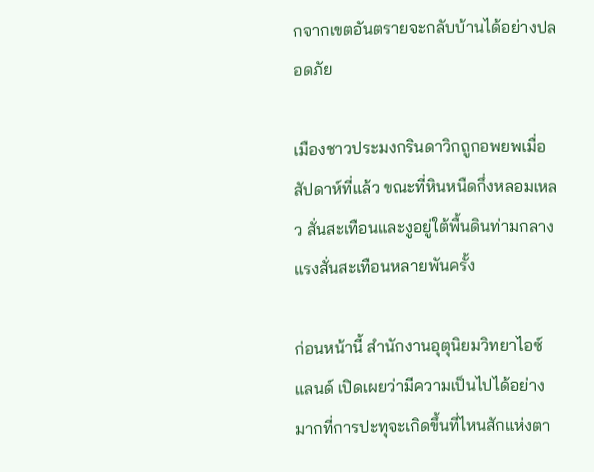กจากเขตอันตรายจะกลับบ้านได้อย่างปลอดภัย

เมืองชาวประมงกรินดาวิกถูกอพยพเมื่อสัปดาห์ที่แล้ว ขณะที่หินหนืดกึ่งหลอมเหลว สั่นสะเทือนและงูอยู่ใต้พื้นดินท่ามกลางแรงสั่นสะเทือนหลายพันครั้ง

ก่อนหน้านี้ สำนักงานอุตุนิยมวิทยาไอซ์แลนด์ เปิดเผยว่ามีความเป็นไปได้อย่างมากที่การปะทุจะเกิดขึ้นที่ไหนสักแห่งตา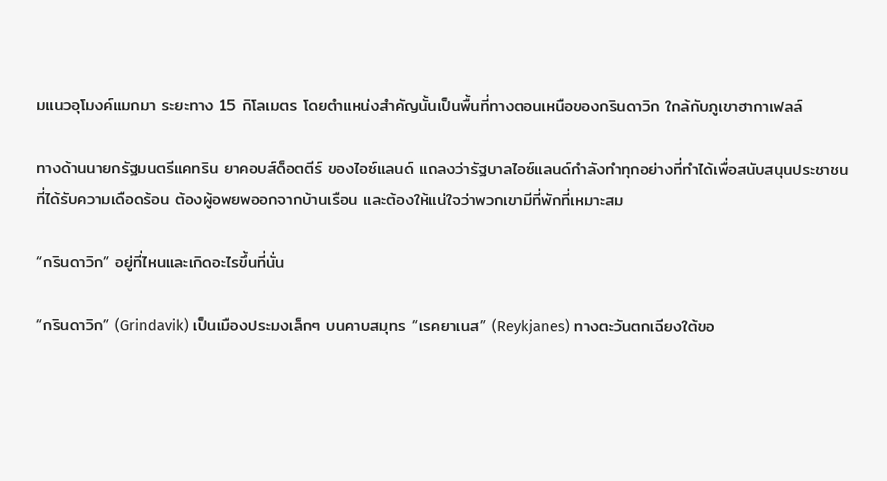มแนวอุโมงค์แมกมา ระยะทาง 15 กิโลเมตร โดยตำแหน่งสำคัญนั้นเป็นพื้นที่ทางตอนเหนือของกรินดาวิก ใกล้กับภูเขาฮากาเฟลล์

ทางด้านนายกรัฐมนตรีแคทริน ยาคอบส์ด็อตตีร์ ของไอซ์แลนด์ แถลงว่ารัฐบาลไอซ์แลนด์กำลังทำทุกอย่างที่ทำได้เพื่อสนับสนุนประชาชนที่ได้รับความเดือดร้อน ต้องผู้อพยพออกจากบ้านเรือน และต้องให้แน่ใจว่าพวกเขามีที่พักที่เหมาะสม

“กรินดาวิก” อยู่ที่ไหนและเกิดอะไรขึ้นที่นั่น

“กรินดาวิก” (Grindavik) เป็นเมืองประมงเล็กๆ บนคาบสมุทร “เรคยาเนส” (Reykjanes) ทางตะวันตกเฉียงใต้ขอ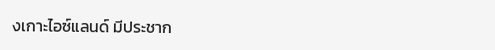งเกาะไอซ์แลนด์ มีประชาก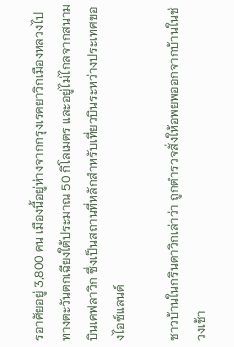รอาศัยอยู่ 3,800 คน เมืองนี้อยู่ห่างจากกรุงเรคยาวิกเมืองหลวงไปทางตะวันตกเฉียงใต้ประมาณ 50 กิโลเมตร และอยู่ไม่ไกลจากสนามบินเคฟลาวิก ซึ่งเป็นสถานที่หลักสำหรับเที่ยวบินระหว่างประเทศของไอซ์แลนด์

ชาวบ้านในกรินดาวิกเล่าว่า ถูกตำรวจสั่งให้อพยพออกจากบ้านในช่วงเช้า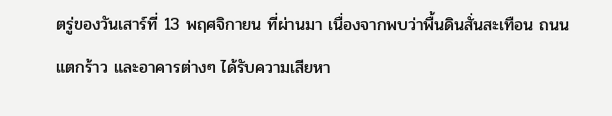ตรู่ของวันเสาร์ที่ 13 พฤศจิกายน ที่ผ่านมา เนื่องจากพบว่าพื้นดินสั่นสะเทือน ถนนแตกร้าว และอาคารต่างๆ ได้รับความเสียหา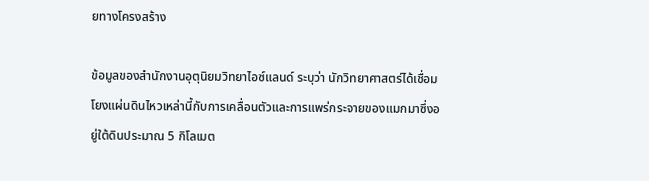ยทางโครงสร้าง

ข้อมูลของสำนักงานอุตุนิยมวิทยาไอซ์แลนด์ ระบุว่า นักวิทยาศาสตร์ได้เชื่อมโยงแผ่นดินไหวเหล่านี้กับการเคลื่อนตัวและการแพร่กระจายของแมกมาซึ่งอยู่ใต้ดินประมาณ 5 กิโลเมต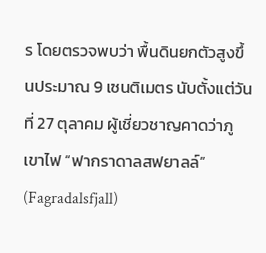ร โดยตรวจพบว่า พื้นดินยกตัวสูงขึ้นประมาณ 9 เซนติเมตร นับตั้งแต่วันที่ 27 ตุลาคม ผู้เชี่ยวชาญคาดว่าภูเขาไฟ “ฟากราดาลสฟยาลล์” (Fagradalsfjall)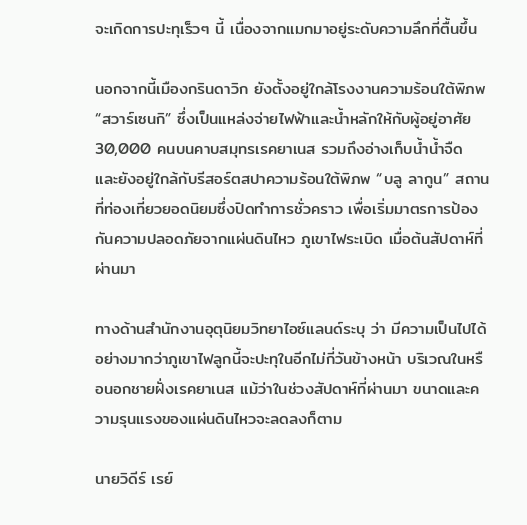จะเกิดการปะทุเร็วๆ นี้ เนื่องจากแมกมาอยู่ระดับความลึกที่ตื้นขึ้น

นอกจากนี้เมืองกรินดาวิก ยังตั้งอยู่ใกล้โรงงานความร้อนใต้พิภพ “สวาร์เซนกิ” ซึ่งเป็นแหล่งจ่ายไฟฟ้าและน้ำหลักให้กับผู้อยู่อาศัย 30,000 คนบนคาบสมุทรเรคยาเนส รวมถึงอ่างเก็บน้ำน้ำจืด และยังอยู่ใกล้กับรีสอร์ตสปาความร้อนใต้พิภพ “บลู ลากูน” สถานที่ท่องเที่ยวยอดนิยมซึ่งปิดทำการชั่วคราว เพื่อเริ่มมาตรการป้องกันความปลอดภัยจากแผ่นดินไหว ภูเขาไฟระเบิด เมื่อต้นสัปดาห์ที่ผ่านมา

ทางด้านสำนักงานอุตุนิยมวิทยาไอซ์แลนด์ระบุ ว่า มีความเป็นไปได้อย่างมากว่าภูเขาไฟลูกนี้จะปะทุในอีกไม่กี่วันข้างหน้า บริเวณในหรือนอกชายฝั่งเรคยาเนส แม้ว่าในช่วงสัปดาห์ที่ผ่านมา ขนาดและความรุนแรงของแผ่นดินไหวจะลดลงก็ตาม

นายวิดีร์ เรย์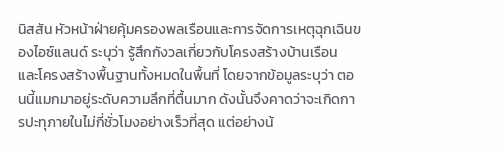นิสสัน หัวหน้าฝ่ายคุ้มครองพลเรือนและการจัดการเหตุฉุกเฉินของไอซ์แลนด์ ระบุว่า รู้สึกกังวลเกี่ยวกับโครงสร้างบ้านเรือน และโครงสร้างพื้นฐานทั้งหมดในพื้นที่ โดยจากข้อมูลระบุว่า ตอนนี้แมกมาอยู่ระดับความลึกที่ตื้นมาก ดังนั้นจึงคาดว่าจะเกิดการปะทุภายในไม่กี่ชั่วโมงอย่างเร็วที่สุด แต่อย่างน้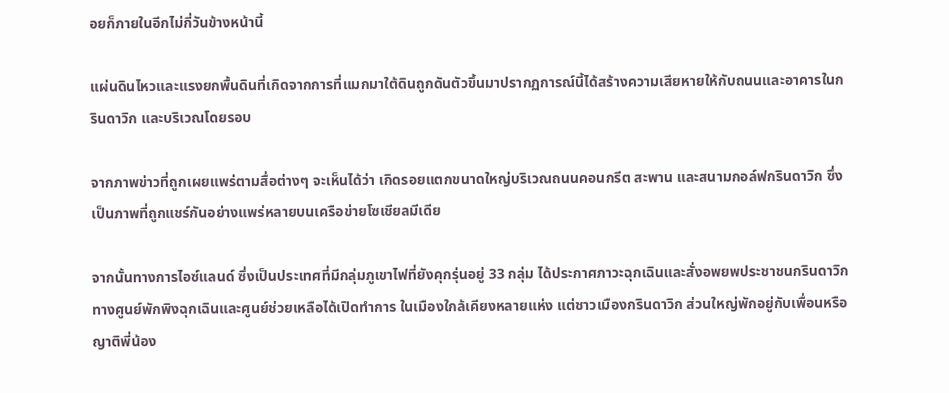อยก็ภายในอีกไม่กี่วันข้างหน้านี้

แผ่นดินไหวและแรงยกพื้นดินที่เกิดจากการที่แมกมาใต้ดินถูกดันตัวขึ้นมาปรากฏการณ์นี้ได้สร้างความเสียหายให้กับถนนและอาคารในกรินดาวิก และบริเวณโดยรอบ

จากภาพข่าวที่ถูกเผยแพร่ตามสื่อต่างๆ จะเห็นได้ว่า เกิดรอยแตกขนาดใหญ่บริเวณถนนคอนกรีต สะพาน และสนามกอล์ฟกรินดาวิก ซึ่งเป็นภาพที่ถูกแชร์กันอย่างแพร่หลายบนเครือข่ายโซเชียลมีเดีย

จากนั้นทางการไอซ์แลนด์ ซึ่งเป็นประเทศที่มีกลุ่มภูเขาไฟที่ยังคุกรุ่นอยู่ 33 กลุ่ม ได้ประกาศภาวะฉุกเฉินและสั่งอพยพประชาชนกรินดาวิก ทางศูนย์พักพิงฉุกเฉินและศูนย์ช่วยเหลือได้เปิดทำการ ในเมืองใกล้เคียงหลายแห่ง แต่ชาวเมืองกรินดาวิก ส่วนใหญ่พักอยู่กับเพื่อนหรือญาติพี่น้อง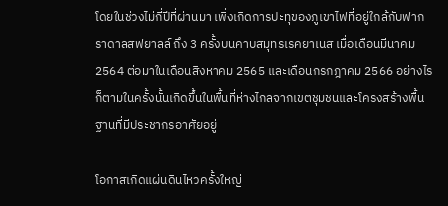โดยในช่วงไม่กี่ปีที่ผ่านมา เพิ่งเกิดการปะทุของภูเขาไฟที่อยู่ใกล้กับฟากราดาลสฟยาลล์ ถึง 3 ครั้งบนคาบสมุทรเรคยาเนส เมื่อเดือนมีนาคม 2564 ต่อมาในเดือนสิงหาคม 2565 และเดือนกรกฎาคม 2566 อย่างไรก็ตามในครั้งนั้นเกิดขึ้นในพื้นที่ห่างไกลจากเขตชุมชนและโครงสร้างพื้นฐานที่มีประชากรอาศัยอยู่

โอกาสเกิดแผ่นดินไหวครั้งใหญ่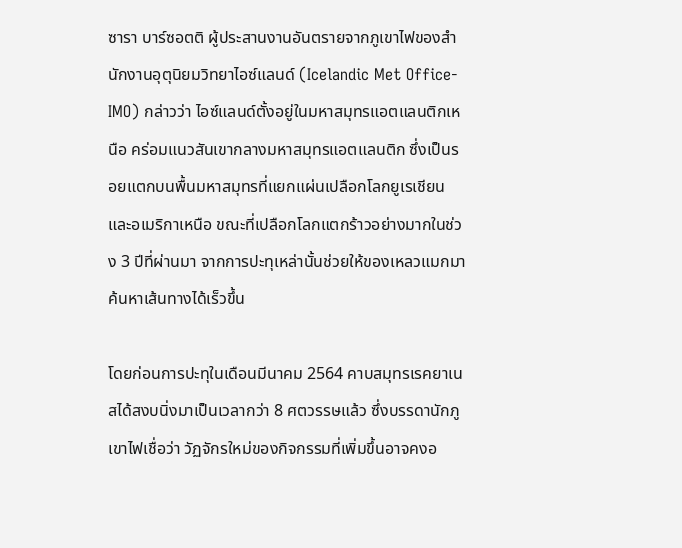ซารา บาร์ซอตติ ผู้ประสานงานอันตรายจากภูเขาไฟของสำนักงานอุตุนิยมวิทยาไอซ์แลนด์ (Icelandic Met Office-IMO) กล่าวว่า ไอซ์แลนด์ตั้งอยู่ในมหาสมุทรแอตแลนติกเหนือ คร่อมแนวสันเขากลางมหาสมุทรแอตแลนติก ซึ่งเป็นรอยแตกบนพื้นมหาสมุทรที่แยกแผ่นเปลือกโลกยูเรเชียนและอเมริกาเหนือ ขณะที่เปลือกโลกแตกร้าวอย่างมากในช่วง 3 ปีที่ผ่านมา จากการปะทุเหล่านั้นช่วยให้ของเหลวแมกมา ค้นหาเส้นทางได้เร็วขึ้น

โดยก่อนการปะทุในเดือนมีนาคม 2564 คาบสมุทรเรคยาเนสได้สงบนิ่งมาเป็นเวลากว่า 8 ศตวรรษแล้ว ซึ่งบรรดานักภูเขาไฟเชื่อว่า วัฏจักรใหม่ของกิจกรรมที่เพิ่มขึ้นอาจคงอ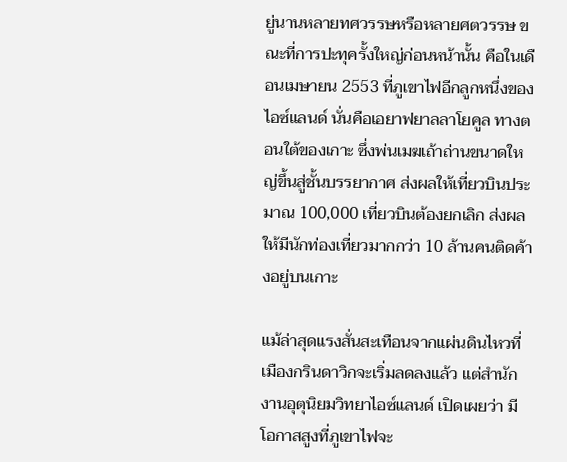ยู่นานหลายทศวรรษหรือหลายศตวรรษ ขณะที่การปะทุครั้งใหญ่ก่อนหน้านั้น คือในเดือนเมษายน 2553 ที่ภูเขาไฟอีกลูกหนึ่งของไอซ์แลนด์ นั่นคือเอยาฟยาลลาโยคูล ทางตอนใต้ของเกาะ ซึ่งพ่นเมฆเถ้าถ่านขนาดใหญ่ขึ้นสู่ชั้นบรรยากาศ ส่งผลให้เที่ยวบินประมาณ 100,000 เที่ยวบินต้องยกเลิก ส่งผลให้มีนักท่องเที่ยวมากกว่า 10 ล้านคนติดค้างอยู่บนเกาะ

แม้ล่าสุดแรงสั่นสะเทือนจากแผ่นดินไหวที่เมืองกรินดาวิกจะเริ่มลดลงแล้ว แต่สำนักงานอุตุนิยมวิทยาไอซ์แลนด์ เปิดเผยว่า มีโอกาสสูงที่ภูเขาไฟจะ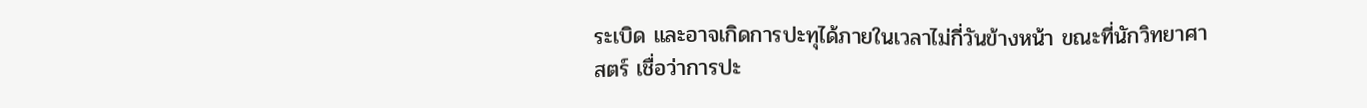ระเบิด และอาจเกิดการปะทุได้ภายในเวลาไม่กี่วันข้างหน้า ขณะที่นักวิทยาศาสตร์ เชื่อว่าการปะ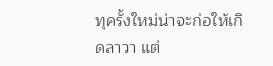ทุครั้งใหม่น่าจะก่อให้เกิดลาวา แต่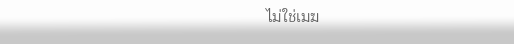ไม่ใช่เมฆ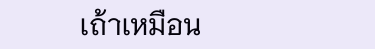เถ้าเหมือน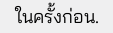ในครั้งก่อน.